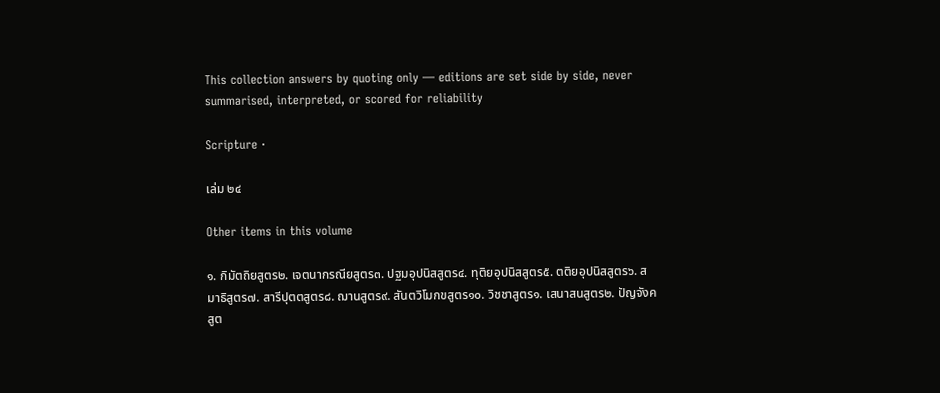This collection answers by quoting only — editions are set side by side, never summarised, interpreted, or scored for reliability

Scripture ·

เล่ม ๒๔

Other items in this volume

๑. กิมัตถิยสูตร๒. เจตนากรณียสูตร๓. ปฐมอุปนิสสูตร๔. ทุติยอุปนิสสูตร๕. ตติยอุปนิสสูตร๖. สมาธิสูตร๗. สารีปุตตสูตร๘. ฌานสูตร๙. สันตวิโมกขสูตร๑๐. วิชชาสูตร๑. เสนาสนสูตร๒. ปัญจังคสูต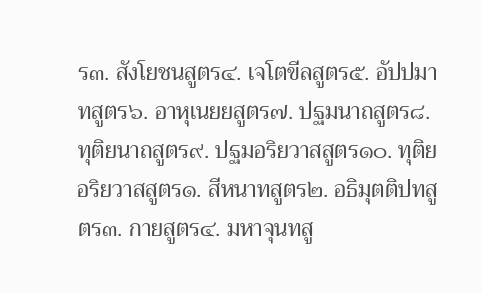ร๓. สังโยชนสูตร๔. เจโตขีลสูตร๕. อัปปมาทสูตร๖. อาหุเนยยสูตร๗. ปฐมนาถสูตร๘. ทุติยนาถสูตร๙. ปฐมอริยวาสสูตร๑๐. ทุติยอริยวาสสูตร๑. สีหนาทสูตร๒. อธิมุตติปทสูตร๓. กายสูตร๔. มหาจุนทสู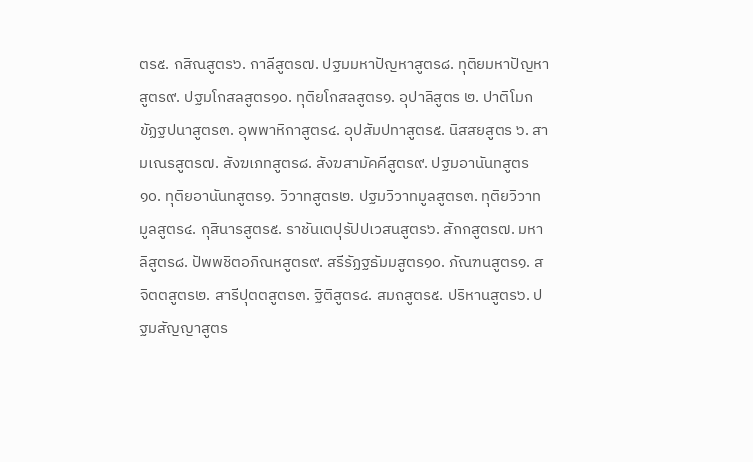ตร๕. กสิณสูตร๖. กาลีสูตร๗. ปฐมมหาปัญหาสูตร๘. ทุติยมหาปัญหาสูตร๙. ปฐมโกสลสูตร๑๐. ทุติยโกสลสูตร๑. อุปาลิสูตร ๒. ปาติโมกขัฏฐปนาสูตร๓. อุพพาหิกาสูตร๔. อุปสัมปทาสูตร๕. นิสสยสูตร ๖. สามเณรสูตร๗. สังฆเภทสูตร๘. สังฆสามัคคีสูตร๙. ปฐมอานันทสูตร๑๐. ทุติยอานันทสูตร๑. วิวาทสูตร๒. ปฐมวิวาทมูลสูตร๓. ทุติยวิวาทมูลสูตร๔. กุสินารสูตร๕. ราชันเตปุรัปปเวสนสูตร๖. สักกสูตร๗. มหาลิสูตร๘. ปัพพชิตอภิณหสูตร๙. สรีรัฏฐธัมมสูตร๑๐. ภัณฑนสูตร๑. สจิตตสูตร๒. สารีปุตตสูตร๓. ฐิติสูตร๔. สมถสูตร๕. ปริหานสูตร๖. ปฐมสัญญาสูตร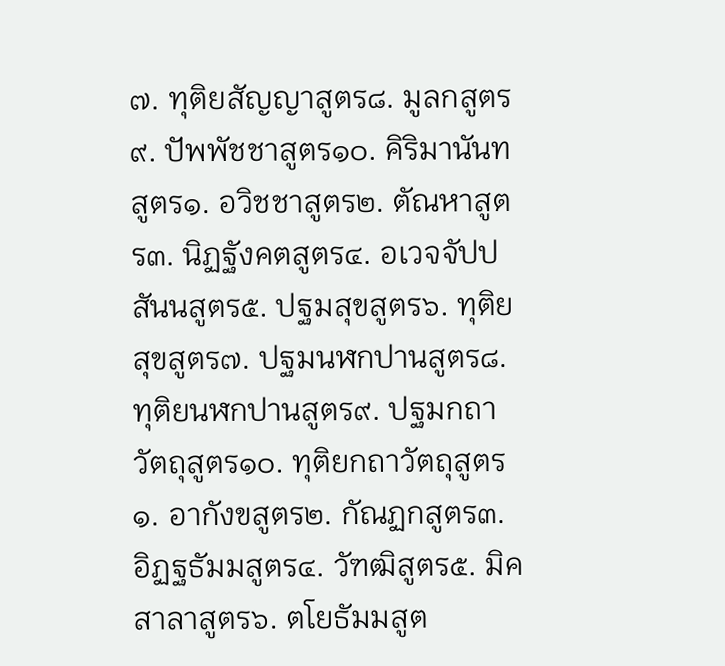๗. ทุติยสัญญาสูตร๘. มูลกสูตร๙. ปัพพัชชาสูตร๑๐. คิริมานันทสูตร๑. อวิชชาสูตร๒. ตัณหาสูตร๓. นิฏฐังคตสูตร๔. อเวจจัปปสันนสูตร๕. ปฐมสุขสูตร๖. ทุติยสุขสูตร๗. ปฐมนฬกปานสูตร๘. ทุติยนฬกปานสูตร๙. ปฐมกถาวัตถุสูตร๑๐. ทุติยกถาวัตถุสูตร๑. อากังขสูตร๒. กัณฏกสูตร๓. อิฏฐธัมมสูตร๔. วัฑฒิสูตร๕. มิคสาลาสูตร๖. ตโยธัมมสูต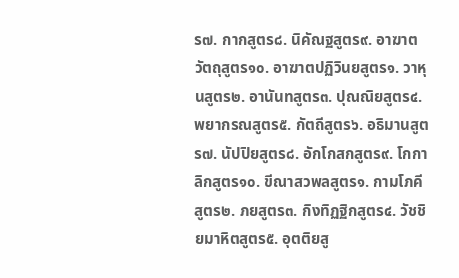ร๗. กากสูตร๘. นิคัณฐสูตร๙. อาฆาตวัตถุสูตร๑๐. อาฆาตปฏิวินยสูตร๑. วาหุนสูตร๒. อานันทสูตร๓. ปุณณิยสูตร๔. พยากรณสูตร๕. กัตถีสูตร๖. อธิมานสูตร๗. นัปปิยสูตร๘. อักโกสกสูตร๙. โกกาลิกสูตร๑๐. ขีณาสวพลสูตร๑. กามโภคีสูตร๒. ภยสูตร๓. กิงทิฏฐิกสูตร๔. วัชชิยมาหิตสูตร๕. อุตติยสู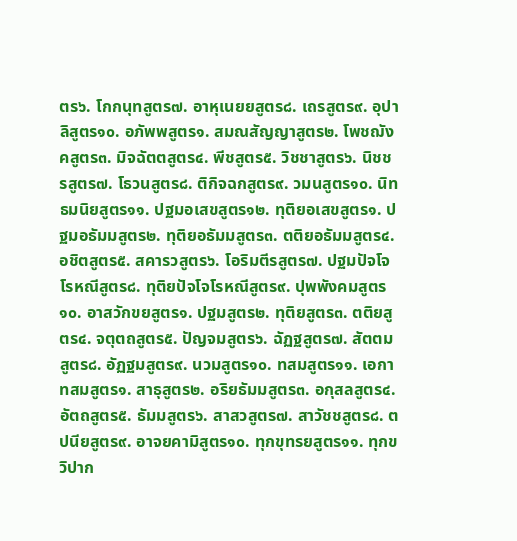ตร๖. โกกนุทสูตร๗. อาหุเนยยสูตร๘. เถรสูตร๙. อุปาลิสูตร๑๐. อภัพพสูตร๑. สมณสัญญาสูตร๒. โพชฌังคสูตร๓. มิจฉัตตสูตร๔. พีชสูตร๕. วิชชาสูตร๖. นิชชรสูตร๗. โธวนสูตร๘. ติกิจฉกสูตร๙. วมนสูตร๑๐. นิทธมนิยสูตร๑๑. ปฐมอเสขสูตร๑๒. ทุติยอเสขสูตร๑. ปฐมอธัมมสูตร๒. ทุติยอธัมมสูตร๓. ตติยอธัมมสูตร๔. อชิตสูตร๕. สคารวสูตร๖. โอริมตีรสูตร๗. ปฐมปัจโจโรหณีสูตร๘. ทุติยปัจโจโรหณีสูตร๙. ปุพพังคมสูตร๑๐. อาสวักขยสูตร๑. ปฐมสูตร๒. ทุติยสูตร๓. ตติยสูตร๔. จตุตถสูตร๕. ปัญจมสูตร๖. ฉัฏฐสูตร๗. สัตตมสูตร๘. อัฏฐมสูตร๙. นวมสูตร๑๐. ทสมสูตร๑๑. เอกาทสมสูตร๑. สาธุสูตร๒. อริยธัมมสูตร๓. อกุสลสูตร๔. อัตถสูตร๕. ธัมมสูตร๖. สาสวสูตร๗. สาวัชชสูตร๘. ตปนียสูตร๙. อาจยคามิสูตร๑๐. ทุกขุทรยสูตร๑๑. ทุกขวิปาก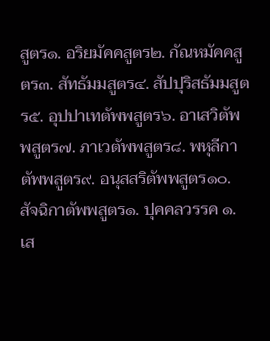สูตร๑. อริยมัคคสูตร๒. กัณหมัคคสูตร๓. สัทธัมมสูตร๔. สัปปุริสธัมมสูตร๕. อุปปาเทตัพพสูตร๖. อาเสวิตัพพสูตร๗. ภาเวตัพพสูตร๘. พหุลีกาตัพพสูตร๙. อนุสสริตัพพสูตร๑๐. สัจฉิกาตัพพสูตร๑. ปุคคลวรรค ๑. เส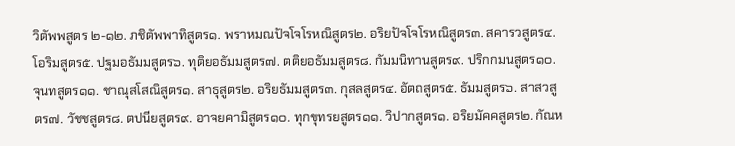วิตัพพสูตร ๒-๑๒. ภชิตัพพาทิสูตร๑. พราหมณปัจโจโรหณิสูตร๒. อริยปัจโจโรหณิสูตร๓. สคารวสูตร๔. โอริมสูตร๕. ปฐมอธัมมสูตร๖. ทุติยอธัมมสูตร๗. ตติยอธัมมสูตร๘. กัมมนิทานสูตร๙. ปริกกมนสูตร๑๐. จุนทสูตร๑๑. ชาณุสโสณิสูตร๑. สาธุสูตร๒. อริยธัมมสูตร๓. กุสลสูตร๔. อัตถสูตร๕. ธัมมสูตร๖. สาสวสูตร๗. วัชชสูตร๘. ตปนียสูตร๙. อาจยคามิสูตร๑๐. ทุกขุทรยสูตร๑๑. วิปากสูตร๑. อริยมัคคสูตร๒. กัณห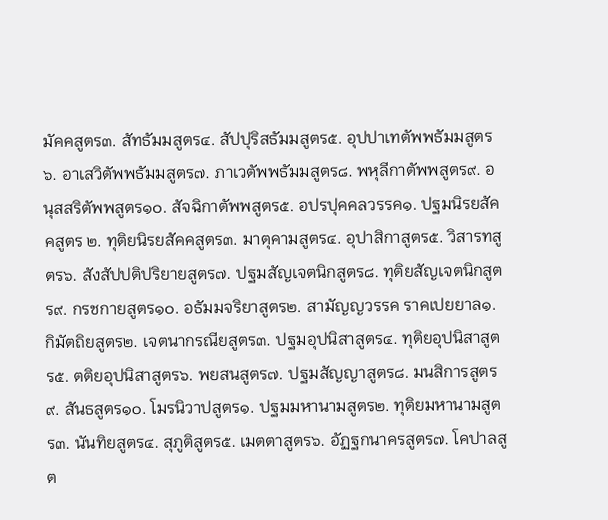มัคคสูตร๓. สัทธัมมสูตร๔. สัปปุริสธัมมสูตร๕. อุปปาเทตัพพธัมมสูตร๖. อาเสวิตัพพธัมมสูตร๗. ภาเวตัพพธัมมสูตร๘. พหุลีกาตัพพสูตร๙. อนุสสริตัพพสูตร๑๐. สัจฉิกาตัพพสูตร๕. อปรปุคคลวรรค๑. ปฐมนิรยสัคคสูตร ๒. ทุติยนิรยสัคคสูตร๓. มาตุคามสูตร๔. อุปาสิกาสูตร๕. วิสารทสูตร๖. สังสัปปติปริยายสูตร๗. ปฐมสัญเจตนิกสูตร๘. ทุติยสัญเจตนิกสูตร๙. กรชกายสูตร๑๐. อธัมมจริยาสูตร๒. สามัญญวรรค ราคเปยยาล๑. กิมัตถิยสูตร๒. เจตนากรณียสูตร๓. ปฐมอุปนิสาสูตร๔. ทุติยอุปนิสาสูตร๕. ตติยอุปนิสาสูตร๖. พยสนสูตร๗. ปฐมสัญญาสูตร๘. มนสิการสูตร๙. สันธสูตร๑๐. โมรนิวาปสูตร๑. ปฐมมหานามสูตร๒. ทุติยมหานามสูตร๓. นันทิยสูตร๔. สุภูติสูตร๕. เมตตาสูตร๖. อัฏฐกนาครสูตร๗. โคปาลสูต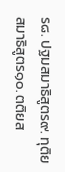ร๘. ปฐมสมาธิสูตร๙. ทุติยสมาธิสูตร๑๐. ตติยส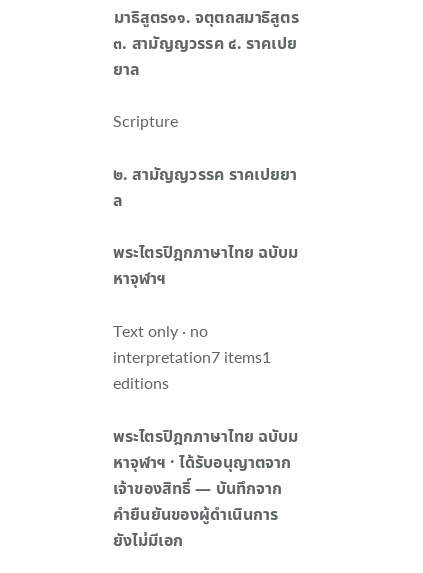มาธิสูตร๑๑. จตุตถสมาธิสูตร๓. สามัญญวรรค ๔. ราคเปยยาล

Scripture

๒. สามัญญวรรค ราคเปยยาล

พระไตรปิฎกภาษาไทย ฉบับมหาจุฬาฯ

Text only · no interpretation7 items1 editions

พระไตรปิฎกภาษาไทย ฉบับมหาจุฬาฯ · ได้รับอนุญาตจากเจ้าของสิทธิ์ — บันทึกจากคำยืนยันของผู้ดำเนินการ ยังไม่มีเอก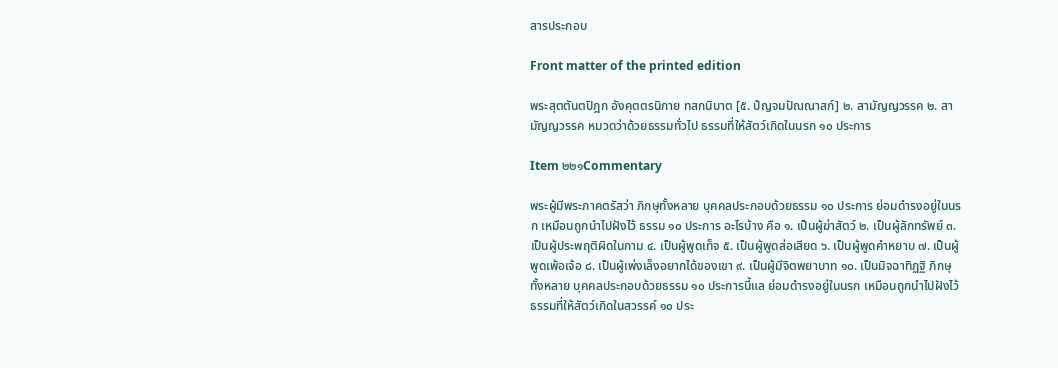สารประกอบ

Front matter of the printed edition

พระสุตตันตปิฎก อังคุตตรนิกาย ทสกนิบาต [๕. ปํญจมปัณณาสก์] ๒. สามัญญวรรค ๒. สามัญญวรรค หมวดว่าด้วยธรรมทั่วไป ธรรมที่ให้สัตว์เกิดในนรก ๑๐ ประการ

Item ๒๒๑Commentary

พระผู้มีพระภาคตรัสว่า ภิกษุทั้งหลาย บุคคลประกอบด้วยธรรม ๑๐ ประการ ย่อมดำรงอยู่ในนรก เหมือนถูกนำไปฝังไว้ ธรรม ๑๐ ประการ อะไรบ้าง คือ ๑. เป็นผู้ฆ่าสัตว์ ๒. เป็นผู้ลักทรัพย์ ๓. เป็นผู้ประพฤติผิดในกาม ๔. เป็นผู้พูดเท็จ ๕. เป็นผู้พูดส่อเสียด ๖. เป็นผู้พูดคำหยาบ ๗. เป็นผู้พูดเพ้อเจ้อ ๘. เป็นผู้เพ่งเล็งอยากได้ของเขา ๙. เป็นผู้มีจิตพยาบาท ๑๐. เป็นมิจฉาทิฏฐิ ภิกษุทั้งหลาย บุคคลประกอบด้วยธรรม ๑๐ ประการนี้แล ย่อมดำรงอยู่ในนรก เหมือนถูกนำไปฝังไว้ ธรรมที่ให้สัตว์เกิดในสวรรค์ ๑๐ ประ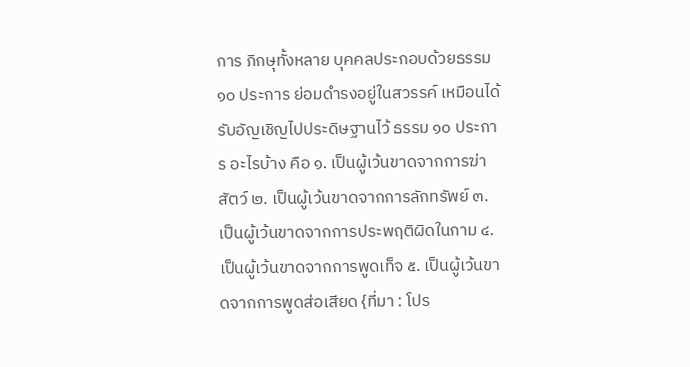การ ภิกษุทั้งหลาย บุคคลประกอบด้วยธรรม ๑๐ ประการ ย่อมดำรงอยู่ในสวรรค์ เหมือนได้รับอัญเชิญไปประดิษฐานไว้ ธรรม ๑๐ ประการ อะไรบ้าง คือ ๑. เป็นผู้เว้นขาดจากการฆ่าสัตว์ ๒. เป็นผู้เว้นขาดจากการลักทรัพย์ ๓. เป็นผู้เว้นขาดจากการประพฤติผิดในกาม ๔. เป็นผู้เว้นขาดจากการพูดเท็จ ๕. เป็นผู้เว้นขาดจากการพูดส่อเสียด {ที่มา : โปร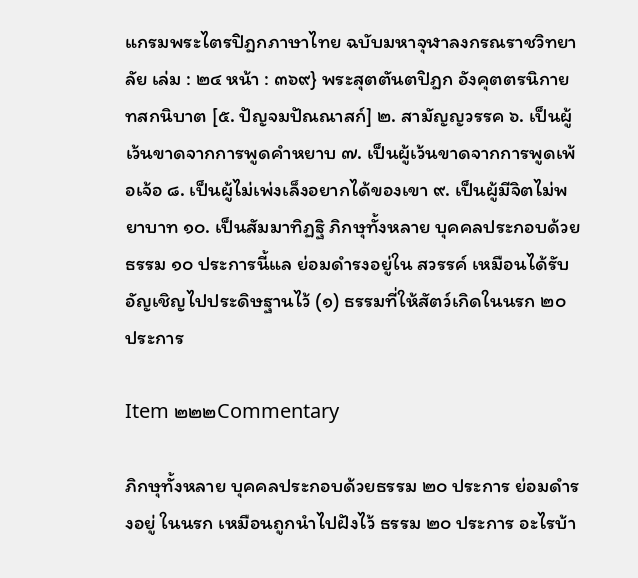แกรมพระไตรปิฎกภาษาไทย ฉบับมหาจุฬาลงกรณราชวิทยาลัย เล่ม : ๒๔ หน้า : ๓๖๙} พระสุตตันตปิฎก อังคุตตรนิกาย ทสกนิบาต [๕. ปัญจมปัณณาสก์] ๒. สามัญญวรรค ๖. เป็นผู้เว้นขาดจากการพูดคำหยาบ ๗. เป็นผู้เว้นขาดจากการพูดเพ้อเจ้อ ๘. เป็นผู้ไม่เพ่งเล็งอยากได้ของเขา ๙. เป็นผู้มีจิตไม่พยาบาท ๑๐. เป็นสัมมาทิฏฐิ ภิกษุทั้งหลาย บุคคลประกอบด้วยธรรม ๑๐ ประการนี้แล ย่อมดำรงอยู่ใน สวรรค์ เหมือนได้รับอัญเชิญไปประดิษฐานไว้ (๑) ธรรมที่ให้สัตว์เกิดในนรก ๒๐ ประการ

Item ๒๒๒Commentary

ภิกษุทั้งหลาย บุคคลประกอบด้วยธรรม ๒๐ ประการ ย่อมดำรงอยู่ ในนรก เหมือนถูกนำไปฝังไว้ ธรรม ๒๐ ประการ อะไรบ้า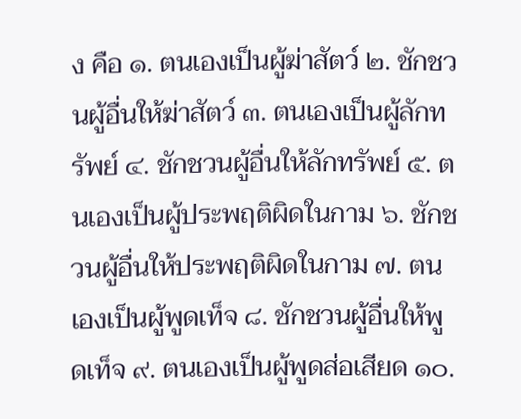ง คือ ๑. ตนเองเป็นผู้ฆ่าสัตว์ ๒. ชักชวนผู้อื่นให้ฆ่าสัตว์ ๓. ตนเองเป็นผู้ลักทรัพย์ ๔. ชักชวนผู้อื่นให้ลักทรัพย์ ๕. ตนเองเป็นผู้ประพฤติผิดในกาม ๖. ชักชวนผู้อื่นให้ประพฤติผิดในกาม ๗. ตนเองเป็นผู้พูดเท็จ ๘. ชักชวนผู้อื่นให้พูดเท็จ ๙. ตนเองเป็นผู้พูดส่อเสียด ๑๐.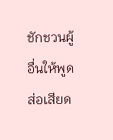ชักชวนผู้อื่นให้พูดส่อเสียด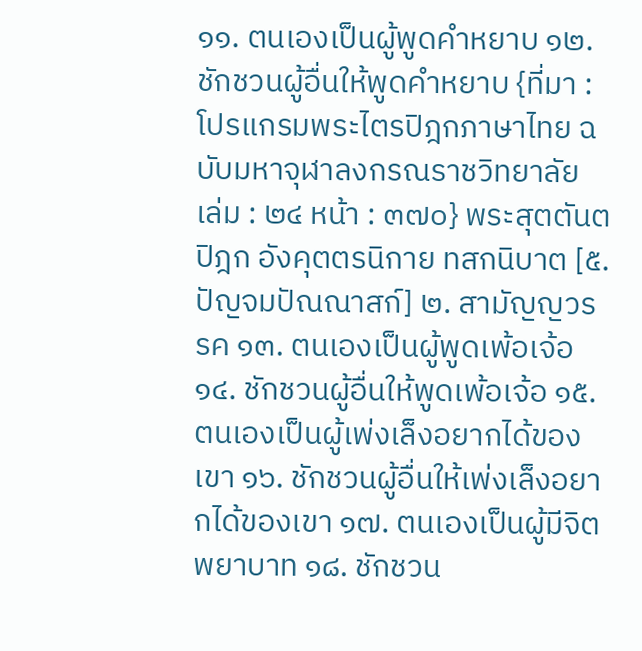๑๑. ตนเองเป็นผู้พูดคำหยาบ ๑๒. ชักชวนผู้อื่นให้พูดคำหยาบ {ที่มา : โปรแกรมพระไตรปิฎกภาษาไทย ฉบับมหาจุฬาลงกรณราชวิทยาลัย เล่ม : ๒๔ หน้า : ๓๗๐} พระสุตตันตปิฎก อังคุตตรนิกาย ทสกนิบาต [๕. ปัญจมปัณณาสก์] ๒. สามัญญวรรค ๑๓. ตนเองเป็นผู้พูดเพ้อเจ้อ ๑๔. ชักชวนผู้อื่นให้พูดเพ้อเจ้อ ๑๕. ตนเองเป็นผู้เพ่งเล็งอยากได้ของเขา ๑๖. ชักชวนผู้อื่นให้เพ่งเล็งอยากได้ของเขา ๑๗. ตนเองเป็นผู้มีจิตพยาบาท ๑๘. ชักชวน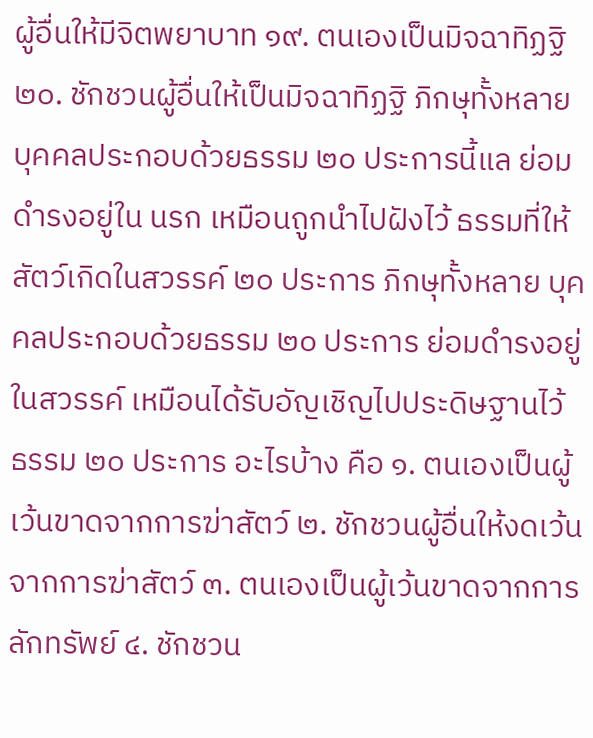ผู้อื่นให้มีจิตพยาบาท ๑๙. ตนเองเป็นมิจฉาทิฏฐิ ๒๐. ชักชวนผู้อื่นให้เป็นมิจฉาทิฏฐิ ภิกษุทั้งหลาย บุคคลประกอบด้วยธรรม ๒๐ ประการนี้แล ย่อมดำรงอยู่ใน นรก เหมือนถูกนำไปฝังไว้ ธรรมที่ให้สัตว์เกิดในสวรรค์ ๒๐ ประการ ภิกษุทั้งหลาย บุคคลประกอบด้วยธรรม ๒๐ ประการ ย่อมดำรงอยู่ในสวรรค์ เหมือนได้รับอัญเชิญไปประดิษฐานไว้ ธรรม ๒๐ ประการ อะไรบ้าง คือ ๑. ตนเองเป็นผู้เว้นขาดจากการฆ่าสัตว์ ๒. ชักชวนผู้อื่นให้งดเว้นจากการฆ่าสัตว์ ๓. ตนเองเป็นผู้เว้นขาดจากการลักทรัพย์ ๔. ชักชวน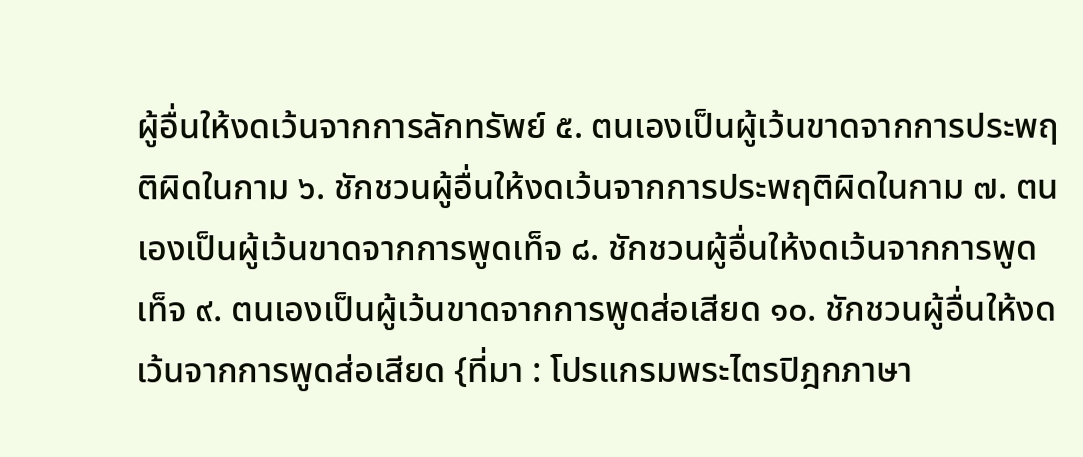ผู้อื่นให้งดเว้นจากการลักทรัพย์ ๕. ตนเองเป็นผู้เว้นขาดจากการประพฤติผิดในกาม ๖. ชักชวนผู้อื่นให้งดเว้นจากการประพฤติผิดในกาม ๗. ตนเองเป็นผู้เว้นขาดจากการพูดเท็จ ๘. ชักชวนผู้อื่นให้งดเว้นจากการพูดเท็จ ๙. ตนเองเป็นผู้เว้นขาดจากการพูดส่อเสียด ๑๐. ชักชวนผู้อื่นให้งดเว้นจากการพูดส่อเสียด {ที่มา : โปรแกรมพระไตรปิฎกภาษา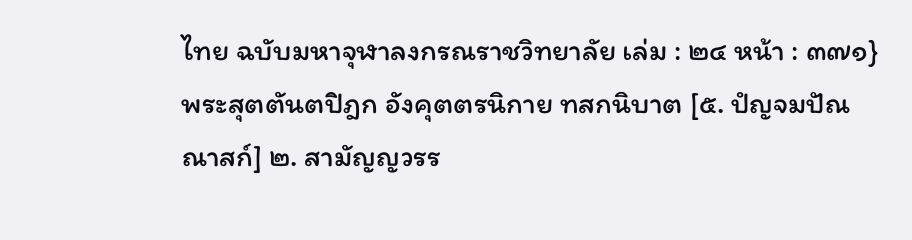ไทย ฉบับมหาจุฬาลงกรณราชวิทยาลัย เล่ม : ๒๔ หน้า : ๓๗๑} พระสุตตันตปิฎก อังคุตตรนิกาย ทสกนิบาต [๕. ปํญจมปัณณาสก์] ๒. สามัญญวรร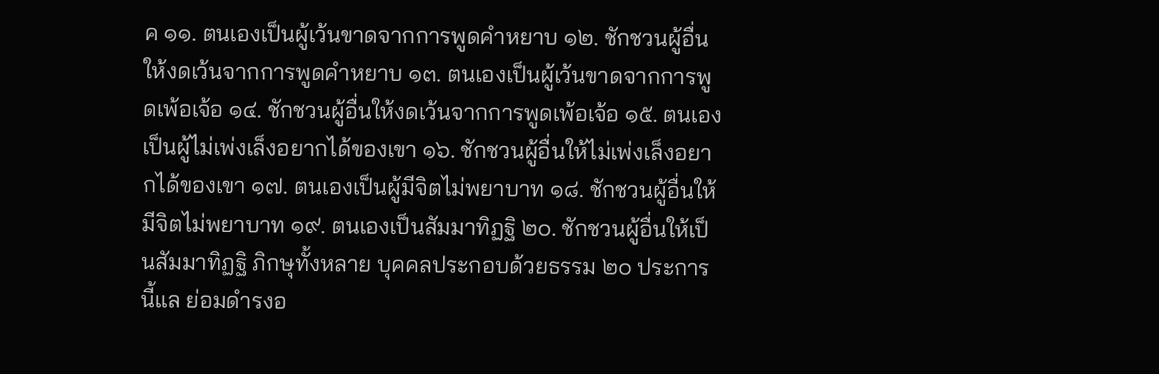ค ๑๑. ตนเองเป็นผู้เว้นขาดจากการพูดคำหยาบ ๑๒. ชักชวนผู้อื่นให้งดเว้นจากการพูดคำหยาบ ๑๓. ตนเองเป็นผู้เว้นขาดจากการพูดเพ้อเจ้อ ๑๔. ชักชวนผู้อื่นให้งดเว้นจากการพูดเพ้อเจ้อ ๑๕. ตนเองเป็นผู้ไม่เพ่งเล็งอยากได้ของเขา ๑๖. ชักชวนผู้อื่นให้ไม่เพ่งเล็งอยากได้ของเขา ๑๗. ตนเองเป็นผู้มีจิตไม่พยาบาท ๑๘. ชักชวนผู้อื่นให้มีจิตไม่พยาบาท ๑๙. ตนเองเป็นสัมมาทิฏฐิ ๒๐. ชักชวนผู้อื่นให้เป็นสัมมาทิฏฐิ ภิกษุทั้งหลาย บุคคลประกอบด้วยธรรม ๒๐ ประการนี้แล ย่อมดำรงอ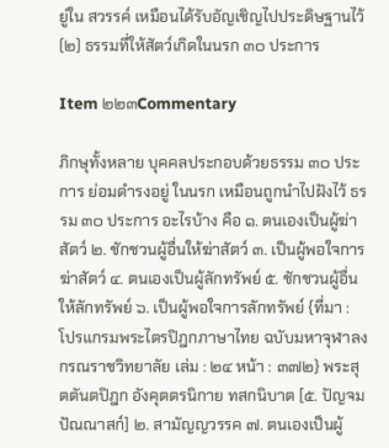ยู่ใน สวรรค์ เหมือนได้รับอัญเชิญไปประดิษฐานไว้ (๒) ธรรมที่ให้สัตว์เกิดในนรก ๓๐ ประการ

Item ๒๒๓Commentary

ภิกษุทั้งหลาย บุคคลประกอบด้วยธรรม ๓๐ ประการ ย่อมดำรงอยู่ ในนรก เหมือนถูกนำไปฝังไว้ ธรรม ๓๐ ประการ อะไรบ้าง คือ ๑. ตนเองเป็นผู้ฆ่าสัตว์ ๒. ชักชวนผู้อื่นให้ฆ่าสัตว์ ๓. เป็นผู้พอใจการฆ่าสัตว์ ๔. ตนเองเป็นผู้ลักทรัพย์ ๕. ชักชวนผู้อื่นให้ลักทรัพย์ ๖. เป็นผู้พอใจการลักทรัพย์ {ที่มา : โปรแกรมพระไตรปิฎกภาษาไทย ฉบับมหาจุฬาลงกรณราชวิทยาลัย เล่ม : ๒๔ หน้า : ๓๗๒} พระสุตตันตปิฎก อังคุตตรนิกาย ทสกนิบาต [๕. ปัญจมปัณณาสก์] ๒. สามัญญวรรค ๗. ตนเองเป็นผู้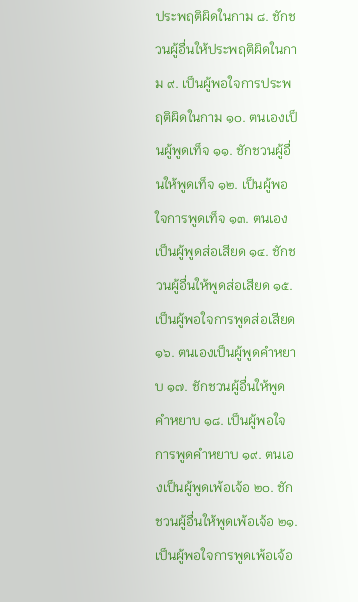ประพฤติผิดในกาม ๘. ชักชวนผู้อื่นให้ประพฤติผิดในกาม ๙. เป็นผู้พอใจการประพฤติผิดในกาม ๑๐. ตนเองเป็นผู้พูดเท็จ ๑๑. ชักชวนผู้อื่นให้พูดเท็จ ๑๒. เป็นผู้พอใจการพูดเท็จ ๑๓. ตนเองเป็นผู้พูดส่อเสียด ๑๔. ชักชวนผู้อื่นให้พูดส่อเสียด ๑๕. เป็นผู้พอใจการพูดส่อเสียด ๑๖. ตนเองเป็นผู้พูดคำหยาบ ๑๗. ชักชวนผู้อื่นให้พูดคำหยาบ ๑๘. เป็นผู้พอใจการพูดคำหยาบ ๑๙. ตนเองเป็นผู้พูดเพ้อเจ้อ ๒๐. ชักชวนผู้อื่นให้พูดเพ้อเจ้อ ๒๑. เป็นผู้พอใจการพูดเพ้อเจ้อ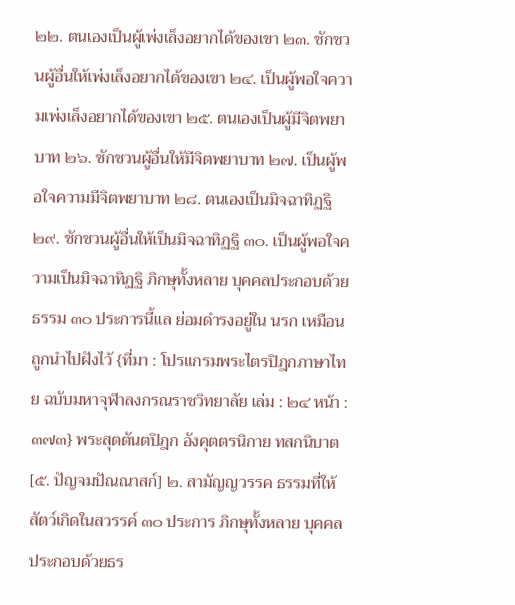๒๒. ตนเองเป็นผู้เพ่งเล็งอยากได้ของเขา ๒๓. ชักชวนผู้อื่นให้เพ่งเล็งอยากได้ของเขา ๒๔. เป็นผู้พอใจความเพ่งเล็งอยากได้ของเขา ๒๕. ตนเองเป็นผู้มีจิตพยาบาท ๒๖. ชักชวนผู้อื่นให้มีจิตพยาบาท ๒๗. เป็นผู้พอใจความมีจิตพยาบาท ๒๘. ตนเองเป็นมิจฉาทิฏฐิ ๒๙. ชักชวนผู้อื่นให้เป็นมิจฉาทิฏฐิ ๓๐. เป็นผู้พอใจความเป็นมิจฉาทิฏฐิ ภิกษุทั้งหลาย บุคคลประกอบด้วยธรรม ๓๐ ประการนี้แล ย่อมดำรงอยู่ใน นรก เหมือนถูกนำไปฝังไว้ {ที่มา : โปรแกรมพระไตรปิฎกภาษาไทย ฉบับมหาจุฬาลงกรณราชวิทยาลัย เล่ม : ๒๔ หน้า : ๓๗๓} พระสุตตันตปิฎก อังคุตตรนิกาย ทสกนิบาต [๕. ปัญจมปัณณาสก์] ๒. สามัญญวรรค ธรรมที่ให้สัตว์เกิดในสวรรค์ ๓๐ ประการ ภิกษุทั้งหลาย บุคคลประกอบด้วยธร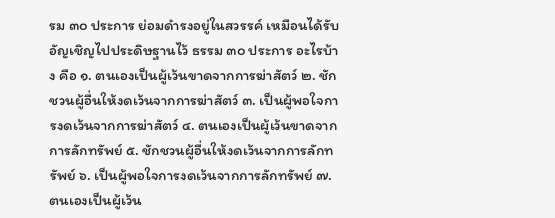รม ๓๐ ประการ ย่อมดำรงอยู่ในสวรรค์ เหมือนได้รับอัญเชิญไปประดิษฐานไว้ ธรรม ๓๐ ประการ อะไรบ้าง คือ ๑. ตนเองเป็นผู้เว้นขาดจากการฆ่าสัตว์ ๒. ชักชวนผู้อื่นให้งดเว้นจากการฆ่าสัตว์ ๓. เป็นผู้พอใจการงดเว้นจากการฆ่าสัตว์ ๔. ตนเองเป็นผู้เว้นขาดจากการลักทรัพย์ ๕. ชักชวนผู้อื่นให้งดเว้นจากการลักทรัพย์ ๖. เป็นผู้พอใจการงดเว้นจากการลักทรัพย์ ๗. ตนเองเป็นผู้เว้น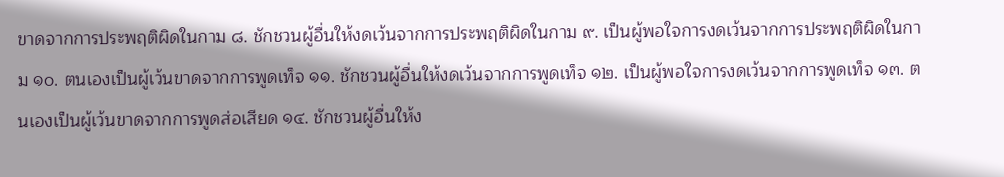ขาดจากการประพฤติผิดในกาม ๘. ชักชวนผู้อื่นให้งดเว้นจากการประพฤติผิดในกาม ๙. เป็นผู้พอใจการงดเว้นจากการประพฤติผิดในกาม ๑๐. ตนเองเป็นผู้เว้นขาดจากการพูดเท็จ ๑๑. ชักชวนผู้อื่นให้งดเว้นจากการพูดเท็จ ๑๒. เป็นผู้พอใจการงดเว้นจากการพูดเท็จ ๑๓. ตนเองเป็นผู้เว้นขาดจากการพูดส่อเสียด ๑๔. ชักชวนผู้อื่นให้ง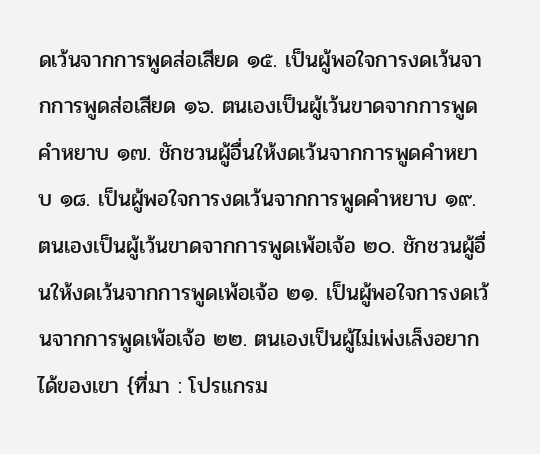ดเว้นจากการพูดส่อเสียด ๑๕. เป็นผู้พอใจการงดเว้นจากการพูดส่อเสียด ๑๖. ตนเองเป็นผู้เว้นขาดจากการพูดคำหยาบ ๑๗. ชักชวนผู้อื่นให้งดเว้นจากการพูดคำหยาบ ๑๘. เป็นผู้พอใจการงดเว้นจากการพูดคำหยาบ ๑๙. ตนเองเป็นผู้เว้นขาดจากการพูดเพ้อเจ้อ ๒๐. ชักชวนผู้อื่นให้งดเว้นจากการพูดเพ้อเจ้อ ๒๑. เป็นผู้พอใจการงดเว้นจากการพูดเพ้อเจ้อ ๒๒. ตนเองเป็นผู้ไม่เพ่งเล็งอยากได้ของเขา {ที่มา : โปรแกรม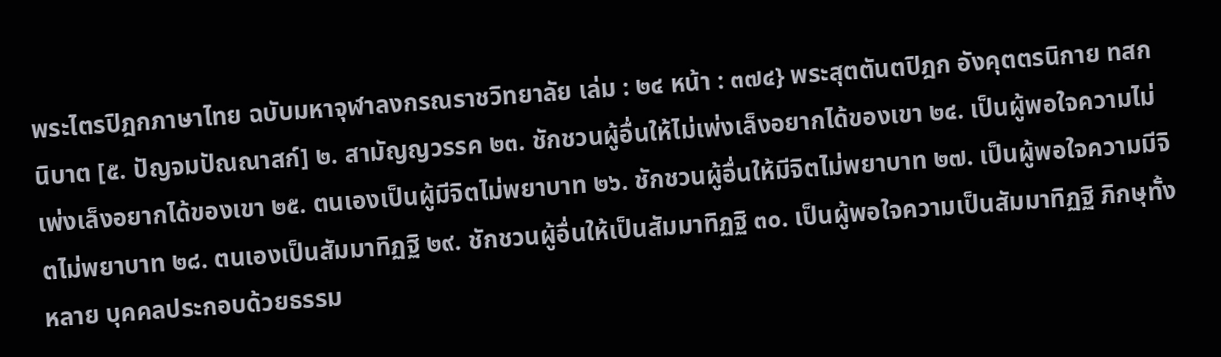พระไตรปิฎกภาษาไทย ฉบับมหาจุฬาลงกรณราชวิทยาลัย เล่ม : ๒๔ หน้า : ๓๗๔} พระสุตตันตปิฎก อังคุตตรนิกาย ทสกนิบาต [๕. ปัญจมปัณณาสก์] ๒. สามัญญวรรค ๒๓. ชักชวนผู้อื่นให้ไม่เพ่งเล็งอยากได้ของเขา ๒๔. เป็นผู้พอใจความไม่เพ่งเล็งอยากได้ของเขา ๒๕. ตนเองเป็นผู้มีจิตไม่พยาบาท ๒๖. ชักชวนผู้อื่นให้มีจิตไม่พยาบาท ๒๗. เป็นผู้พอใจความมีจิตไม่พยาบาท ๒๘. ตนเองเป็นสัมมาทิฏฐิ ๒๙. ชักชวนผู้อื่นให้เป็นสัมมาทิฏฐิ ๓๐. เป็นผู้พอใจความเป็นสัมมาทิฏฐิ ภิกษุทั้งหลาย บุคคลประกอบด้วยธรรม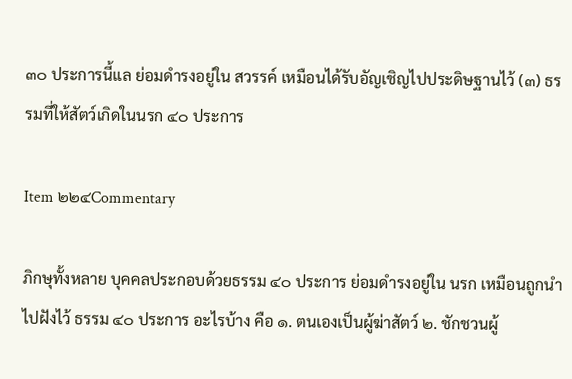๓๐ ประการนี้แล ย่อมดำรงอยู่ใน สวรรค์ เหมือนได้รับอัญเชิญไปประดิษฐานไว้ (๓) ธรรมที่ให้สัตว์เกิดในนรก ๔๐ ประการ

Item ๒๒๔Commentary

ภิกษุทั้งหลาย บุคคลประกอบด้วยธรรม ๔๐ ประการ ย่อมดำรงอยู่ใน นรก เหมือนถูกนำไปฝังไว้ ธรรม ๔๐ ประการ อะไรบ้าง คือ ๑. ตนเองเป็นผู้ฆ่าสัตว์ ๒. ชักชวนผู้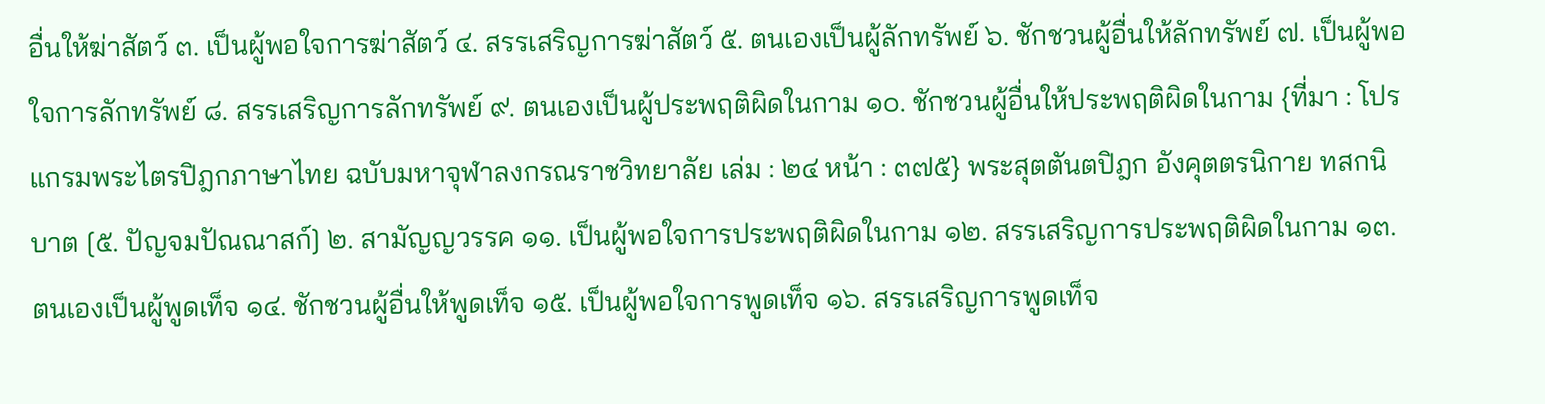อื่นให้ฆ่าสัตว์ ๓. เป็นผู้พอใจการฆ่าสัตว์ ๔. สรรเสริญการฆ่าสัตว์ ๕. ตนเองเป็นผู้ลักทรัพย์ ๖. ชักชวนผู้อื่นให้ลักทรัพย์ ๗. เป็นผู้พอใจการลักทรัพย์ ๘. สรรเสริญการลักทรัพย์ ๙. ตนเองเป็นผู้ประพฤติผิดในกาม ๑๐. ชักชวนผู้อื่นให้ประพฤติผิดในกาม {ที่มา : โปรแกรมพระไตรปิฎกภาษาไทย ฉบับมหาจุฬาลงกรณราชวิทยาลัย เล่ม : ๒๔ หน้า : ๓๗๕} พระสุตตันตปิฎก อังคุตตรนิกาย ทสกนิบาต [๕. ปัญจมปัณณาสก์] ๒. สามัญญวรรค ๑๑. เป็นผู้พอใจการประพฤติผิดในกาม ๑๒. สรรเสริญการประพฤติผิดในกาม ๑๓. ตนเองเป็นผู้พูดเท็จ ๑๔. ชักชวนผู้อื่นให้พูดเท็จ ๑๕. เป็นผู้พอใจการพูดเท็จ ๑๖. สรรเสริญการพูดเท็จ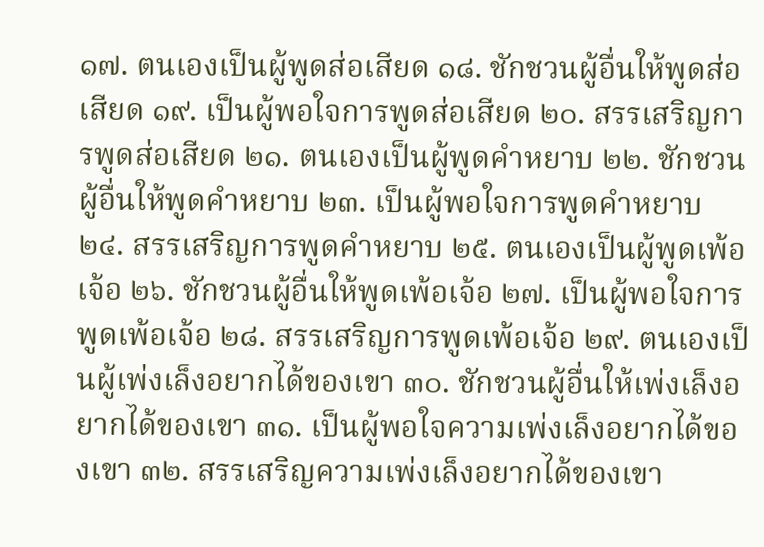๑๗. ตนเองเป็นผู้พูดส่อเสียด ๑๘. ชักชวนผู้อื่นให้พูดส่อเสียด ๑๙. เป็นผู้พอใจการพูดส่อเสียด ๒๐. สรรเสริญการพูดส่อเสียด ๒๑. ตนเองเป็นผู้พูดคำหยาบ ๒๒. ชักชวนผู้อื่นให้พูดคำหยาบ ๒๓. เป็นผู้พอใจการพูดคำหยาบ ๒๔. สรรเสริญการพูดคำหยาบ ๒๕. ตนเองเป็นผู้พูดเพ้อเจ้อ ๒๖. ชักชวนผู้อื่นให้พูดเพ้อเจ้อ ๒๗. เป็นผู้พอใจการพูดเพ้อเจ้อ ๒๘. สรรเสริญการพูดเพ้อเจ้อ ๒๙. ตนเองเป็นผู้เพ่งเล็งอยากได้ของเขา ๓๐. ชักชวนผู้อื่นให้เพ่งเล็งอยากได้ของเขา ๓๑. เป็นผู้พอใจความเพ่งเล็งอยากได้ของเขา ๓๒. สรรเสริญความเพ่งเล็งอยากได้ของเขา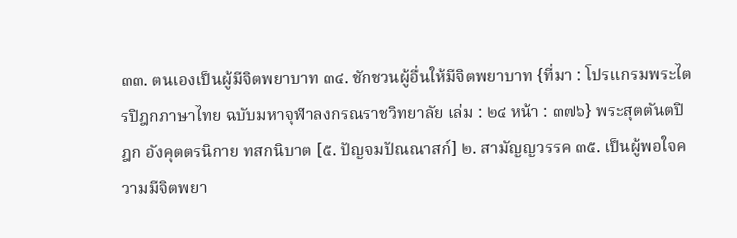๓๓. ตนเองเป็นผู้มีจิตพยาบาท ๓๔. ชักชวนผู้อื่นให้มีจิตพยาบาท {ที่มา : โปรแกรมพระไตรปิฎกภาษาไทย ฉบับมหาจุฬาลงกรณราชวิทยาลัย เล่ม : ๒๔ หน้า : ๓๗๖} พระสุตตันตปิฎก อังคุตตรนิกาย ทสกนิบาต [๕. ปัญจมปัณณาสก์] ๒. สามัญญวรรค ๓๕. เป็นผู้พอใจความมีจิตพยา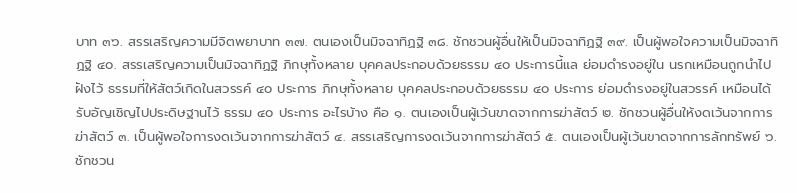บาท ๓๖. สรรเสริญความมีจิตพยาบาท ๓๗. ตนเองเป็นมิจฉาทิฏฐิ ๓๘. ชักชวนผู้อื่นให้เป็นมิจฉาทิฏฐิ ๓๙. เป็นผู้พอใจความเป็นมิจฉาทิฏฐิ ๔๐. สรรเสริญความเป็นมิจฉาทิฏฐิ ภิกษุทั้งหลาย บุคคลประกอบด้วยธรรม ๔๐ ประการนี้แล ย่อมดำรงอยู่ใน นรกเหมือนถูกนำไปฝังไว้ ธรรมที่ให้สัตว์เกิดในสวรรค์ ๔๐ ประการ ภิกษุทั้งหลาย บุคคลประกอบด้วยธรรม ๔๐ ประการ ย่อมดำรงอยู่ในสวรรค์ เหมือนได้รับอัญเชิญไปประดิษฐานไว้ ธรรม ๔๐ ประการ อะไรบ้าง คือ ๑. ตนเองเป็นผู้เว้นขาดจากการฆ่าสัตว์ ๒. ชักชวนผู้อื่นให้งดเว้นจากการฆ่าสัตว์ ๓. เป็นผู้พอใจการงดเว้นจากการฆ่าสัตว์ ๔. สรรเสริญการงดเว้นจากการฆ่าสัตว์ ๕. ตนเองเป็นผู้เว้นขาดจากการลักทรัพย์ ๖. ชักชวน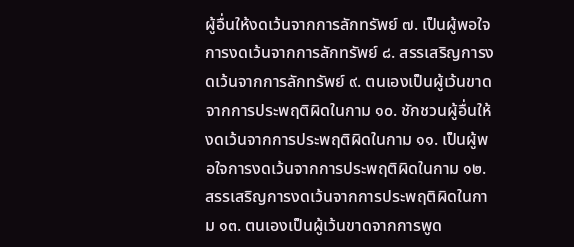ผู้อื่นให้งดเว้นจากการลักทรัพย์ ๗. เป็นผู้พอใจการงดเว้นจากการลักทรัพย์ ๘. สรรเสริญการงดเว้นจากการลักทรัพย์ ๙. ตนเองเป็นผู้เว้นขาดจากการประพฤติผิดในกาม ๑๐. ชักชวนผู้อื่นให้งดเว้นจากการประพฤติผิดในกาม ๑๑. เป็นผู้พอใจการงดเว้นจากการประพฤติผิดในกาม ๑๒. สรรเสริญการงดเว้นจากการประพฤติผิดในกาม ๑๓. ตนเองเป็นผู้เว้นขาดจากการพูด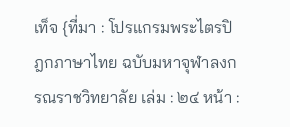เท็จ {ที่มา : โปรแกรมพระไตรปิฎกภาษาไทย ฉบับมหาจุฬาลงกรณราชวิทยาลัย เล่ม : ๒๔ หน้า :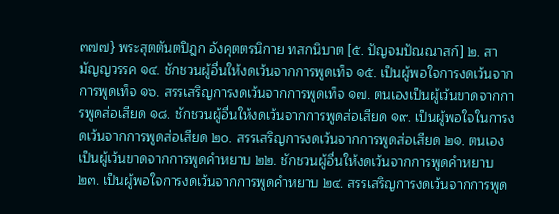๓๗๗} พระสุตตันตปิฎก อังคุตตรนิกาย ทสกนิบาต [๕. ปัญจมปัณณาสก์] ๒. สามัญญวรรค ๑๔. ชักชวนผู้อื่นให้งดเว้นจากการพูดเท็จ ๑๕. เป็นผู้พอใจการงดเว้นจากการพูดเท็จ ๑๖. สรรเสริญการงดเว้นจากการพูดเท็จ ๑๗. ตนเองเป็นผู้เว้นขาดจากการพูดส่อเสียด ๑๘. ชักชวนผู้อื่นให้งดเว้นจากการพูดส่อเสียด ๑๙. เป็นผู้พอใจในการงดเว้นจากการพูดส่อเสียด ๒๐. สรรเสริญการงดเว้นจากการพูดส่อเสียด ๒๑. ตนเองเป็นผู้เว้นขาดจากการพูดคำหยาบ ๒๒. ชักชวนผู้อื่นให้งดเว้นจากการพูดคำหยาบ ๒๓. เป็นผู้พอใจการงดเว้นจากการพูดคำหยาบ ๒๔. สรรเสริญการงดเว้นจากการพูด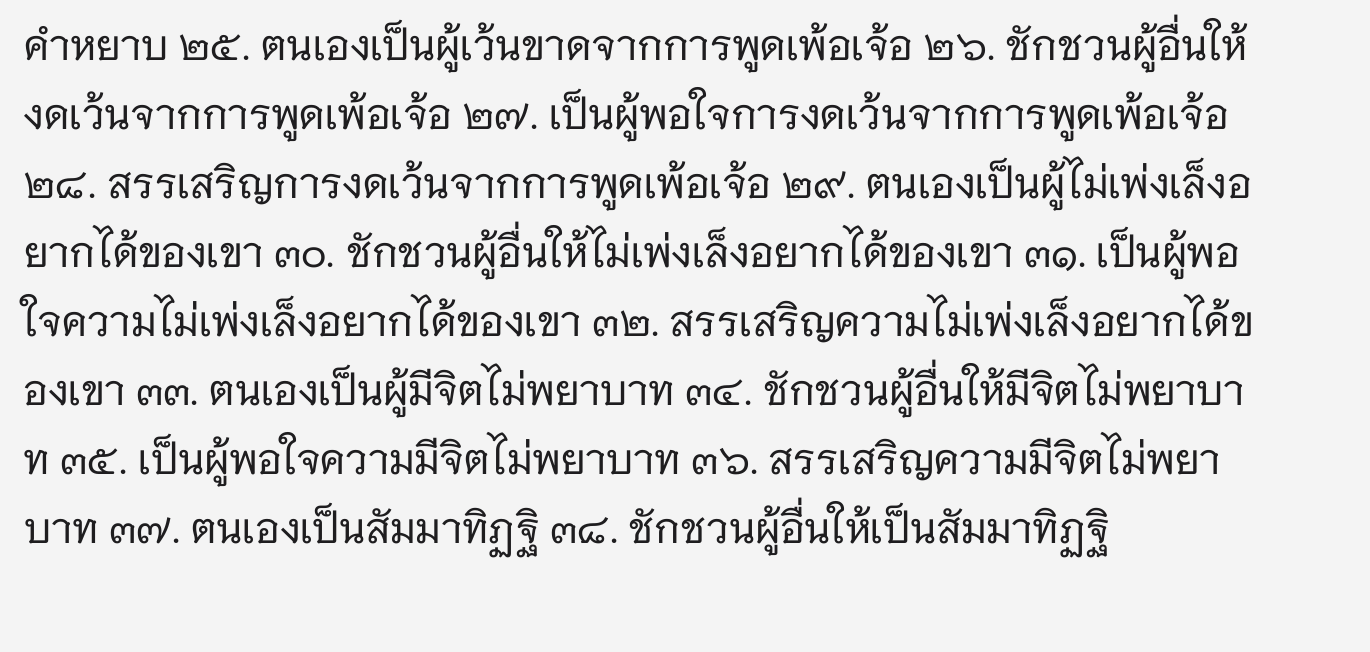คำหยาบ ๒๕. ตนเองเป็นผู้เว้นขาดจากการพูดเพ้อเจ้อ ๒๖. ชักชวนผู้อื่นให้งดเว้นจากการพูดเพ้อเจ้อ ๒๗. เป็นผู้พอใจการงดเว้นจากการพูดเพ้อเจ้อ ๒๘. สรรเสริญการงดเว้นจากการพูดเพ้อเจ้อ ๒๙. ตนเองเป็นผู้ไม่เพ่งเล็งอยากได้ของเขา ๓๐. ชักชวนผู้อื่นให้ไม่เพ่งเล็งอยากได้ของเขา ๓๑. เป็นผู้พอใจความไม่เพ่งเล็งอยากได้ของเขา ๓๒. สรรเสริญความไม่เพ่งเล็งอยากได้ของเขา ๓๓. ตนเองเป็นผู้มีจิตไม่พยาบาท ๓๔. ชักชวนผู้อื่นให้มีจิตไม่พยาบาท ๓๕. เป็นผู้พอใจความมีจิตไม่พยาบาท ๓๖. สรรเสริญความมีจิตไม่พยาบาท ๓๗. ตนเองเป็นสัมมาทิฏฐิ ๓๘. ชักชวนผู้อื่นให้เป็นสัมมาทิฏฐิ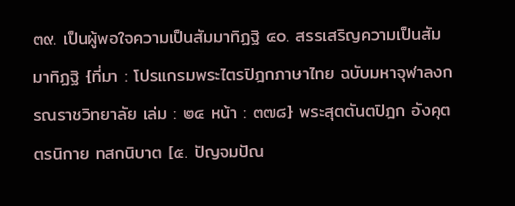๓๙. เป็นผู้พอใจความเป็นสัมมาทิฏฐิ ๔๐. สรรเสริญความเป็นสัมมาทิฏฐิ {ที่มา : โปรแกรมพระไตรปิฎกภาษาไทย ฉบับมหาจุฬาลงกรณราชวิทยาลัย เล่ม : ๒๔ หน้า : ๓๗๘} พระสุตตันตปิฎก อังคุตตรนิกาย ทสกนิบาต [๕. ปัญจมปัณ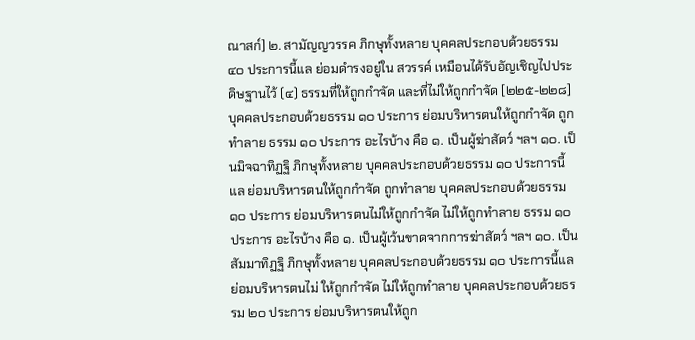ณาสก์] ๒. สามัญญวรรค ภิกษุทั้งหลาย บุคคลประกอบด้วยธรรม ๔๐ ประการนี้แล ย่อมดำรงอยู่ใน สวรรค์ เหมือนได้รับอัญเชิญไปประดิษฐานไว้ (๔) ธรรมที่ให้ถูกกำจัด และที่ไม่ให้ถูกกำจัด [๒๒๕-๒๒๘] บุคคลประกอบด้วยธรรม ๑๐ ประการ ย่อมบริหารตนให้ถูกกำจัด ถูกทำลาย ธรรม ๑๐ ประการ อะไรบ้าง คือ ๑. เป็นผู้ฆ่าสัตว์ ฯลฯ ๑๐. เป็นมิจฉาทิฏฐิ ภิกษุทั้งหลาย บุคคลประกอบด้วยธรรม ๑๐ ประการนี้แล ย่อมบริหารตนให้ถูกกำจัด ถูกทำลาย บุคคลประกอบด้วยธรรม ๑๐ ประการ ย่อมบริหารตนไม่ให้ถูกกำจัด ไม่ให้ถูกทำลาย ธรรม ๑๐ ประการ อะไรบ้าง คือ ๑. เป็นผู้เว้นขาดจากการฆ่าสัตว์ ฯลฯ ๑๐. เป็นสัมมาทิฏฐิ ภิกษุทั้งหลาย บุคคลประกอบด้วยธรรม ๑๐ ประการนี้แล ย่อมบริหารตนไม่ ให้ถูกกำจัด ไม่ให้ถูกทำลาย บุคคลประกอบด้วยธรรม ๒๐ ประการ ย่อมบริหารตนให้ถูก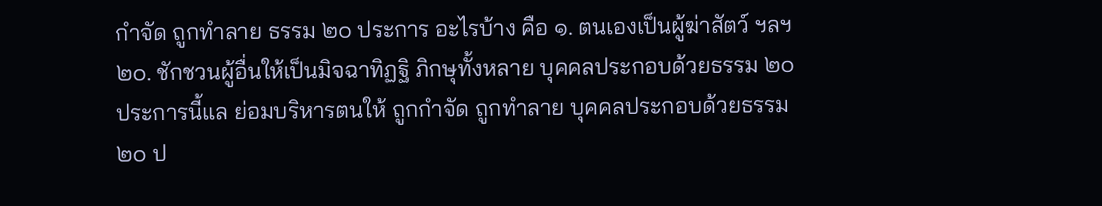กำจัด ถูกทำลาย ธรรม ๒๐ ประการ อะไรบ้าง คือ ๑. ตนเองเป็นผู้ฆ่าสัตว์ ฯลฯ ๒๐. ชักชวนผู้อื่นให้เป็นมิจฉาทิฏฐิ ภิกษุทั้งหลาย บุคคลประกอบด้วยธรรม ๒๐ ประการนี้แล ย่อมบริหารตนให้ ถูกกำจัด ถูกทำลาย บุคคลประกอบด้วยธรรม ๒๐ ป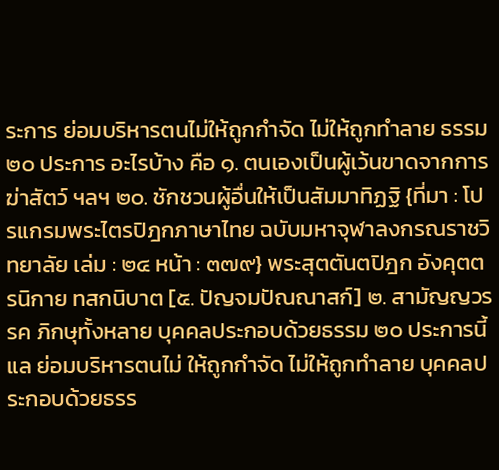ระการ ย่อมบริหารตนไม่ให้ถูกกำจัด ไม่ให้ถูกทำลาย ธรรม ๒๐ ประการ อะไรบ้าง คือ ๑. ตนเองเป็นผู้เว้นขาดจากการฆ่าสัตว์ ฯลฯ ๒๐. ชักชวนผู้อื่นให้เป็นสัมมาทิฏฐิ {ที่มา : โปรแกรมพระไตรปิฎกภาษาไทย ฉบับมหาจุฬาลงกรณราชวิทยาลัย เล่ม : ๒๔ หน้า : ๓๗๙} พระสุตตันตปิฎก อังคุตตรนิกาย ทสกนิบาต [๕. ปัญจมปัณณาสก์] ๒. สามัญญวรรค ภิกษุทั้งหลาย บุคคลประกอบด้วยธรรม ๒๐ ประการนี้แล ย่อมบริหารตนไม่ ให้ถูกกำจัด ไม่ให้ถูกทำลาย บุคคลประกอบด้วยธรร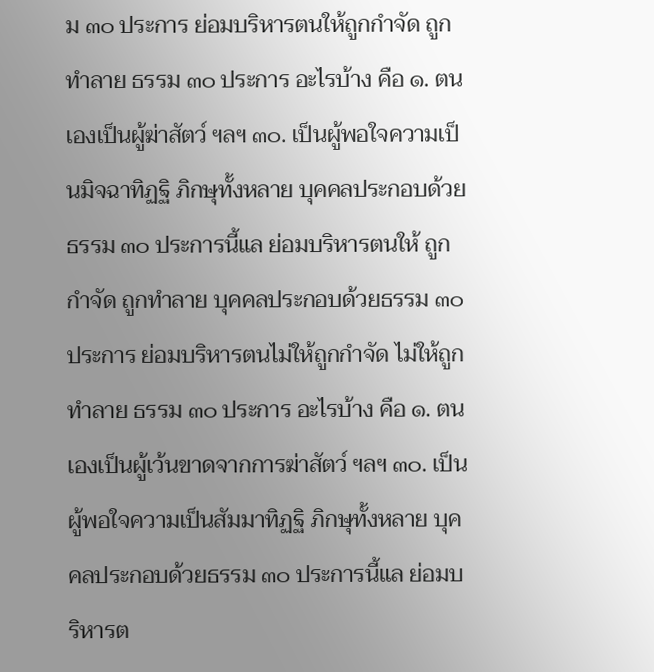ม ๓๐ ประการ ย่อมบริหารตนให้ถูกกำจัด ถูกทำลาย ธรรม ๓๐ ประการ อะไรบ้าง คือ ๑. ตนเองเป็นผู้ฆ่าสัตว์ ฯลฯ ๓๐. เป็นผู้พอใจความเป็นมิจฉาทิฏฐิ ภิกษุทั้งหลาย บุคคลประกอบด้วยธรรม ๓๐ ประการนี้แล ย่อมบริหารตนให้ ถูกกำจัด ถูกทำลาย บุคคลประกอบด้วยธรรม ๓๐ ประการ ย่อมบริหารตนไม่ให้ถูกกำจัด ไม่ให้ถูกทำลาย ธรรม ๓๐ ประการ อะไรบ้าง คือ ๑. ตนเองเป็นผู้เว้นขาดจากการฆ่าสัตว์ ฯลฯ ๓๐. เป็นผู้พอใจความเป็นสัมมาทิฏฐิ ภิกษุทั้งหลาย บุคคลประกอบด้วยธรรม ๓๐ ประการนี้แล ย่อมบริหารต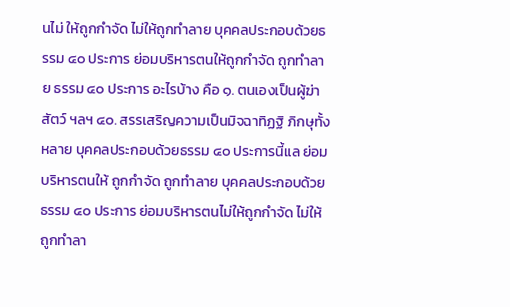นไม่ ให้ถูกกำจัด ไม่ให้ถูกทำลาย บุคคลประกอบด้วยธรรม ๔๐ ประการ ย่อมบริหารตนให้ถูกกำจัด ถูกทำลาย ธรรม ๔๐ ประการ อะไรบ้าง คือ ๑. ตนเองเป็นผู้ฆ่าสัตว์ ฯลฯ ๔๐. สรรเสริญความเป็นมิจฉาทิฏฐิ ภิกษุทั้งหลาย บุคคลประกอบด้วยธรรม ๔๐ ประการนี้แล ย่อมบริหารตนให้ ถูกกำจัด ถูกทำลาย บุคคลประกอบด้วยธรรม ๔๐ ประการ ย่อมบริหารตนไม่ให้ถูกกำจัด ไม่ให้ถูกทำลา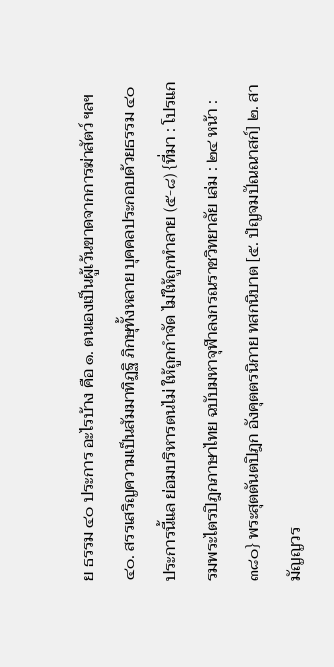ย ธรรม ๔๐ ประการ อะไรบ้าง คือ ๑. ตนเองเป็นผู้เว้นขาดจากการฆ่าสัตว์ ฯลฯ ๔๐. สรรเสริญความเป็นสัมมาทิฏฐิ ภิกษุทั้งหลาย บุคคลประกอบด้วยธรรม ๔๐ ประการนี้แล ย่อมบริหารตนไม่ ให้ถูกกำจัด ไม่ให้ถูกทำลาย (๕-๘) {ที่มา : โปรแกรมพระไตรปิฎกภาษาไทย ฉบับมหาจุฬาลงกรณราชวิทยาลัย เล่ม : ๒๔ หน้า : ๓๘๐} พระสุตตันตปิฎก อังคุตตรนิกาย ทสกนิบาต [๕. ปํญจมปัณณาสก์] ๒. สามัญญวร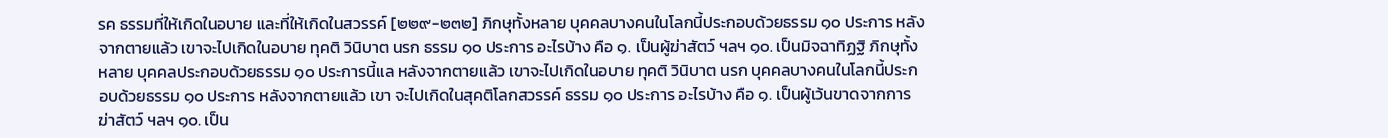รค ธรรมที่ให้เกิดในอบาย และที่ให้เกิดในสวรรค์ [๒๒๙-๒๓๒] ภิกษุทั้งหลาย บุคคลบางคนในโลกนี้ประกอบด้วยธรรม ๑๐ ประการ หลังจากตายแล้ว เขาจะไปเกิดในอบาย ทุคติ วินิบาต นรก ธรรม ๑๐ ประการ อะไรบ้าง คือ ๑. เป็นผู้ฆ่าสัตว์ ฯลฯ ๑๐. เป็นมิจฉาทิฏฐิ ภิกษุทั้งหลาย บุคคลประกอบด้วยธรรม ๑๐ ประการนี้แล หลังจากตายแล้ว เขาจะไปเกิดในอบาย ทุคติ วินิบาต นรก บุคคลบางคนในโลกนี้ประกอบด้วยธรรม ๑๐ ประการ หลังจากตายแล้ว เขา จะไปเกิดในสุคติโลกสวรรค์ ธรรม ๑๐ ประการ อะไรบ้าง คือ ๑. เป็นผู้เว้นขาดจากการฆ่าสัตว์ ฯลฯ ๑๐. เป็น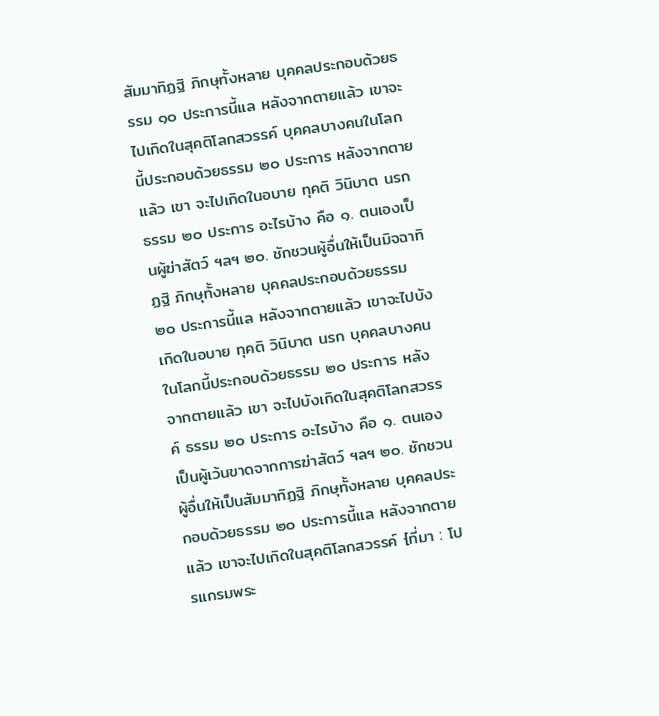สัมมาทิฏฐิ ภิกษุทั้งหลาย บุคคลประกอบด้วยธรรม ๑๐ ประการนี้แล หลังจากตายแล้ว เขาจะไปเกิดในสุคติโลกสวรรค์ บุคคลบางคนในโลกนี้ประกอบด้วยธรรม ๒๐ ประการ หลังจากตายแล้ว เขา จะไปเกิดในอบาย ทุคติ วินิบาต นรก ธรรม ๒๐ ประการ อะไรบ้าง คือ ๑. ตนเองเป็นผู้ฆ่าสัตว์ ฯลฯ ๒๐. ชักชวนผู้อื่นให้เป็นมิจฉาทิฏฐิ ภิกษุทั้งหลาย บุคคลประกอบด้วยธรรม ๒๐ ประการนี้แล หลังจากตายแล้ว เขาจะไปบังเกิดในอบาย ทุคติ วินิบาต นรก บุคคลบางคนในโลกนี้ประกอบด้วยธรรม ๒๐ ประการ หลังจากตายแล้ว เขา จะไปบังเกิดในสุคติโลกสวรรค์ ธรรม ๒๐ ประการ อะไรบ้าง คือ ๑. ตนเองเป็นผู้เว้นขาดจากการฆ่าสัตว์ ฯลฯ ๒๐. ชักชวนผู้อื่นให้เป็นสัมมาทิฏฐิ ภิกษุทั้งหลาย บุคคลประกอบด้วยธรรม ๒๐ ประการนี้แล หลังจากตายแล้ว เขาจะไปเกิดในสุคติโลกสวรรค์ {ที่มา : โปรแกรมพระ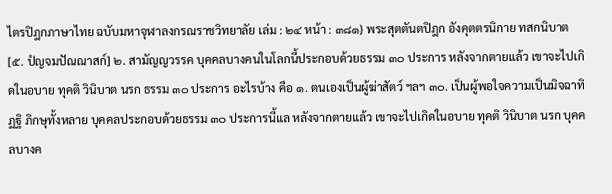ไตรปิฎกภาษาไทย ฉบับมหาจุฬาลงกรณราชวิทยาลัย เล่ม : ๒๔ หน้า : ๓๘๑} พระสุตตันตปิฎก อังคุตตรนิกาย ทสกนิบาต [๕. ปํญจมปัณณาสก์] ๒. สามัญญวรรค บุคคลบางคนในโลกนี้ประกอบด้วยธรรม ๓๐ ประการ หลังจากตายแล้ว เขาจะไปเกิดในอบาย ทุคติ วินิบาต นรก ธรรม ๓๐ ประการ อะไรบ้าง คือ ๑. ตนเองเป็นผู้ฆ่าสัตว์ ฯลฯ ๓๐. เป็นผู้พอใจความเป็นมิจฉาทิฏฐิ ภิกษุทั้งหลาย บุคคลประกอบด้วยธรรม ๓๐ ประการนี้แล หลังจากตายแล้ว เขาจะไปเกิดในอบาย ทุคติ วินิบาต นรก บุคคลบางค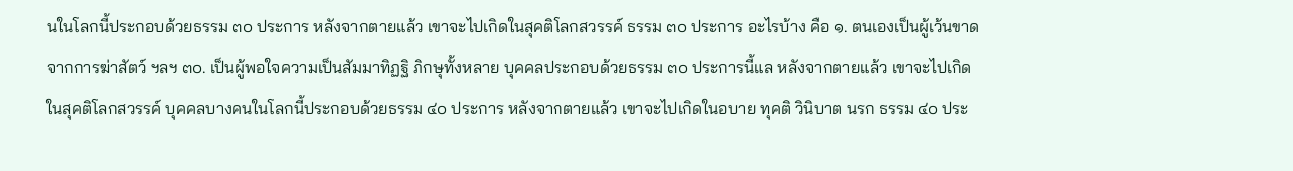นในโลกนี้ประกอบด้วยธรรม ๓๐ ประการ หลังจากตายแล้ว เขาจะไปเกิดในสุคติโลกสวรรค์ ธรรม ๓๐ ประการ อะไรบ้าง คือ ๑. ตนเองเป็นผู้เว้นขาดจากการฆ่าสัตว์ ฯลฯ ๓๐. เป็นผู้พอใจความเป็นสัมมาทิฏฐิ ภิกษุทั้งหลาย บุคคลประกอบด้วยธรรม ๓๐ ประการนี้แล หลังจากตายแล้ว เขาจะไปเกิดในสุคติโลกสวรรค์ บุคคลบางคนในโลกนี้ประกอบด้วยธรรม ๔๐ ประการ หลังจากตายแล้ว เขาจะไปเกิดในอบาย ทุคติ วินิบาต นรก ธรรม ๔๐ ประ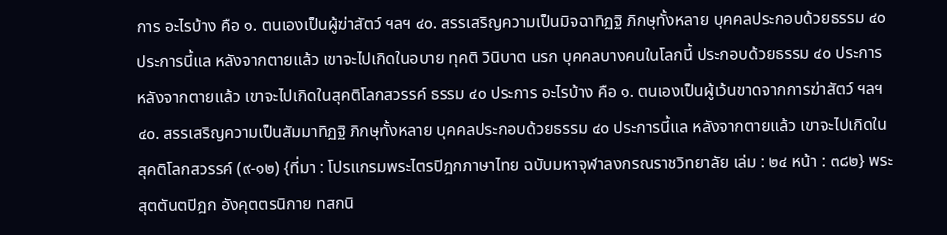การ อะไรบ้าง คือ ๑. ตนเองเป็นผู้ฆ่าสัตว์ ฯลฯ ๔๐. สรรเสริญความเป็นมิจฉาทิฏฐิ ภิกษุทั้งหลาย บุคคลประกอบด้วยธรรม ๔๐ ประการนี้แล หลังจากตายแล้ว เขาจะไปเกิดในอบาย ทุคติ วินิบาต นรก บุคคลบางคนในโลกนี้ ประกอบด้วยธรรม ๔๐ ประการ หลังจากตายแล้ว เขาจะไปเกิดในสุคติโลกสวรรค์ ธรรม ๔๐ ประการ อะไรบ้าง คือ ๑. ตนเองเป็นผู้เว้นขาดจากการฆ่าสัตว์ ฯลฯ ๔๐. สรรเสริญความเป็นสัมมาทิฏฐิ ภิกษุทั้งหลาย บุคคลประกอบด้วยธรรม ๔๐ ประการนี้แล หลังจากตายแล้ว เขาจะไปเกิดในสุคติโลกสวรรค์ (๙-๑๒) {ที่มา : โปรแกรมพระไตรปิฎกภาษาไทย ฉบับมหาจุฬาลงกรณราชวิทยาลัย เล่ม : ๒๔ หน้า : ๓๘๒} พระสุตตันตปิฎก อังคุตตรนิกาย ทสกนิ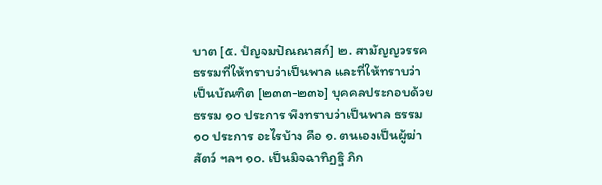บาต [๕. ปํญจมปัณณาสก์] ๒. สามัญญวรรค ธรรมที่ให้ทราบว่าเป็นพาล และที่ให้ทราบว่าเป็นบัณฑิต [๒๓๓-๒๓๖] บุคคลประกอบด้วยธรรม ๑๐ ประการ พึงทราบว่าเป็นพาล ธรรม ๑๐ ประการ อะไรบ้าง คือ ๑. ตนเองเป็นผู้ฆ่าสัตว์ ฯลฯ ๑๐. เป็นมิจฉาทิฏฐิ ภิก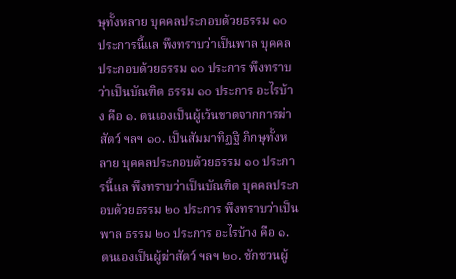ษุทั้งหลาย บุคคลประกอบด้วยธรรม ๑๐ ประการนี้แล พึงทราบว่าเป็นพาล บุคคลประกอบด้วยธรรม ๑๐ ประการ พึงทราบว่าเป็นบัณฑิต ธรรม ๑๐ ประการ อะไรบ้าง คือ ๑. ตนเองเป็นผู้เว้นขาดจากการฆ่าสัตว์ ฯลฯ ๑๐. เป็นสัมมาทิฏฐิ ภิกษุทั้งหลาย บุคคลประกอบด้วยธรรม ๑๐ ประการนี้แล พึงทราบว่าเป็นบัณฑิต บุคคลประกอบด้วยธรรม ๒๐ ประการ พึงทราบว่าเป็นพาล ธรรม ๒๐ ประการ อะไรบ้าง คือ ๑. ตนเองเป็นผู้ฆ่าสัตว์ ฯลฯ ๒๐. ชักชวนผู้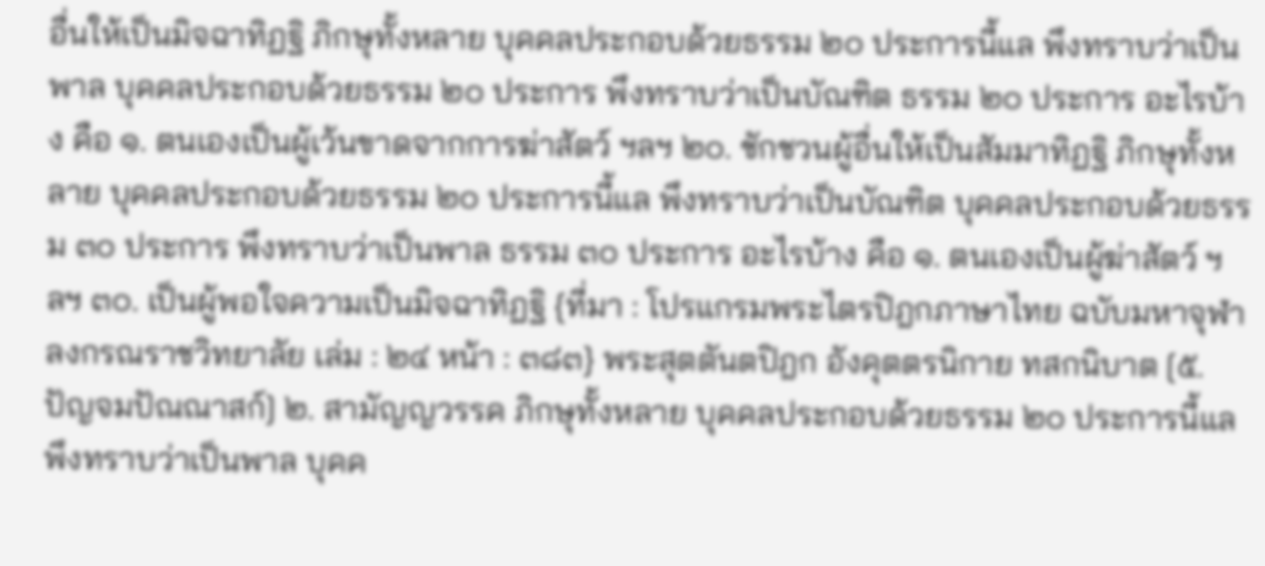อื่นให้เป็นมิจฉาทิฏฐิ ภิกษุทั้งหลาย บุคคลประกอบด้วยธรรม ๒๐ ประการนี้แล พึงทราบว่าเป็นพาล บุคคลประกอบด้วยธรรม ๒๐ ประการ พึงทราบว่าเป็นบัณฑิต ธรรม ๒๐ ประการ อะไรบ้าง คือ ๑. ตนเองเป็นผู้เว้นขาดจากการฆ่าสัตว์ ฯลฯ ๒๐. ชักชวนผู้อื่นให้เป็นสัมมาทิฏฐิ ภิกษุทั้งหลาย บุคคลประกอบด้วยธรรม ๒๐ ประการนี้แล พึงทราบว่าเป็นบัณฑิต บุคคลประกอบด้วยธรรม ๓๐ ประการ พึงทราบว่าเป็นพาล ธรรม ๓๐ ประการ อะไรบ้าง คือ ๑. ตนเองเป็นผู้ฆ่าสัตว์ ฯลฯ ๓๐. เป็นผู้พอใจความเป็นมิจฉาทิฏฐิ {ที่มา : โปรแกรมพระไตรปิฎกภาษาไทย ฉบับมหาจุฬาลงกรณราชวิทยาลัย เล่ม : ๒๔ หน้า : ๓๘๓} พระสุตตันตปิฎก อังคุตตรนิกาย ทสกนิบาต [๕. ปัญจมปัณณาสก์] ๒. สามัญญวรรค ภิกษุทั้งหลาย บุคคลประกอบด้วยธรรม ๒๐ ประการนี้แล พึงทราบว่าเป็นพาล บุคค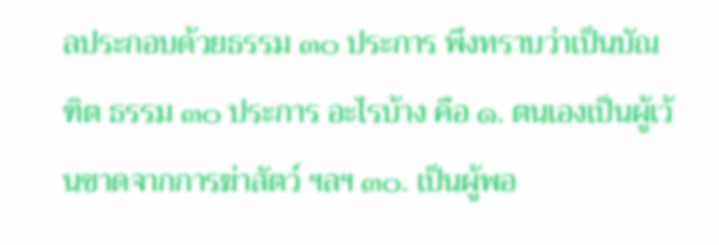ลประกอบด้วยธรรม ๓๐ ประการ พึงทราบว่าเป็นบัณฑิต ธรรม ๓๐ ประการ อะไรบ้าง คือ ๑. ตนเองเป็นผู้เว้นขาดจากการฆ่าสัตว์ ฯลฯ ๓๐. เป็นผู้พอ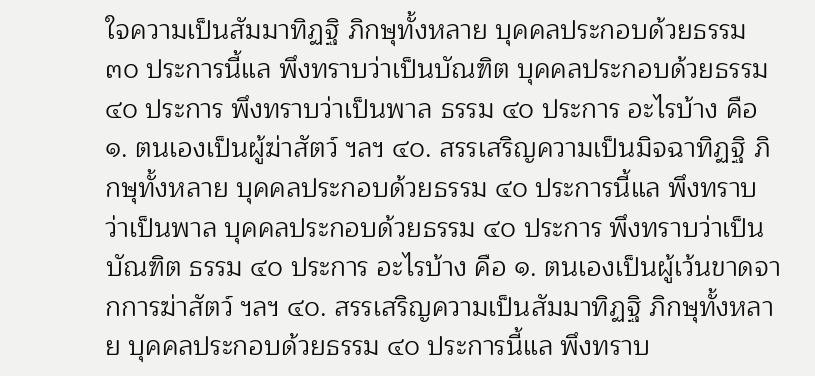ใจความเป็นสัมมาทิฏฐิ ภิกษุทั้งหลาย บุคคลประกอบด้วยธรรม ๓๐ ประการนี้แล พึงทราบว่าเป็นบัณฑิต บุคคลประกอบด้วยธรรม ๔๐ ประการ พึงทราบว่าเป็นพาล ธรรม ๔๐ ประการ อะไรบ้าง คือ ๑. ตนเองเป็นผู้ฆ่าสัตว์ ฯลฯ ๔๐. สรรเสริญความเป็นมิจฉาทิฏฐิ ภิกษุทั้งหลาย บุคคลประกอบด้วยธรรม ๔๐ ประการนี้แล พึงทราบว่าเป็นพาล บุคคลประกอบด้วยธรรม ๔๐ ประการ พึงทราบว่าเป็นบัณฑิต ธรรม ๔๐ ประการ อะไรบ้าง คือ ๑. ตนเองเป็นผู้เว้นขาดจากการฆ่าสัตว์ ฯลฯ ๔๐. สรรเสริญความเป็นสัมมาทิฏฐิ ภิกษุทั้งหลาย บุคคลประกอบด้วยธรรม ๔๐ ประการนี้แล พึงทราบ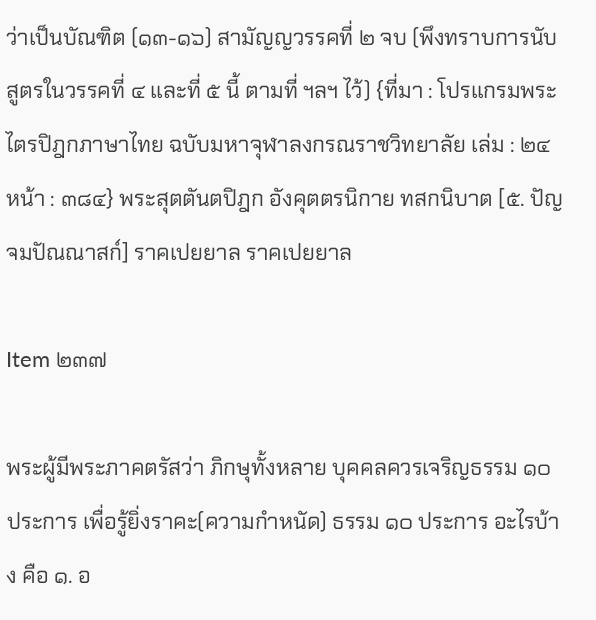ว่าเป็นบัณฑิต (๑๓-๑๖) สามัญญวรรคที่ ๒ จบ (พึงทราบการนับสูตรในวรรคที่ ๔ และที่ ๕ นี้ ตามที่ ฯลฯ ไว้) {ที่มา : โปรแกรมพระไตรปิฎกภาษาไทย ฉบับมหาจุฬาลงกรณราชวิทยาลัย เล่ม : ๒๔ หน้า : ๓๘๔} พระสุตตันตปิฎก อังคุตตรนิกาย ทสกนิบาต [๕. ปัญจมปัณณาสก์] ราคเปยยาล ราคเปยยาล

Item ๒๓๗

พระผู้มีพระภาคตรัสว่า ภิกษุทั้งหลาย บุคคลควรเจริญธรรม ๑๐ ประการ เพื่อรู้ยิ่งราคะ(ความกำหนัด) ธรรม ๑๐ ประการ อะไรบ้าง คือ ๑. อ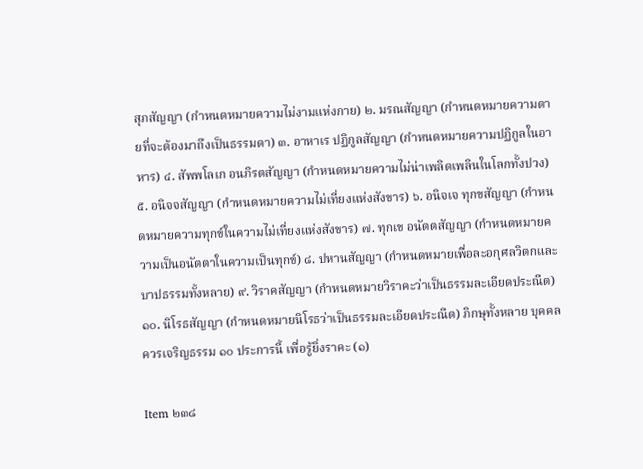สุภสัญญา (กำหนดหมายความไม่งามแห่งกาย) ๒. มรณสัญญา (กำหนดหมายความตายที่จะต้องมาถึงเป็นธรรมดา) ๓. อาหาเร ปฏิกูลสัญญา (กำหนดหมายความปฏิกูลในอาหาร) ๔. สัพพโลเก อนภิรตสัญญา (กำหนดหมายความไม่น่าเพลิดเพลินในโลกทั้งปวง) ๕. อนิจจสัญญา (กำหนดหมายความไม่เที่ยงแห่งสังขาร) ๖. อนิจเจ ทุกขสัญญา (กำหนดหมายความทุกข์ในความไม่เที่ยงแห่งสังขาร) ๗. ทุกเข อนัตตสัญญา (กำหนดหมายความเป็นอนัตตาในความเป็นทุกข์) ๘. ปหานสัญญา (กำหนดหมายเพื่อละอกุศลวิตกและบาปธรรมทั้งหลาย) ๙. วิราคสัญญา (กำหนดหมายวิราคะว่าเป็นธรรมละเอียดประณีต) ๑๐. นิโรธสัญญา (กำหนดหมายนิโรธว่าเป็นธรรมละเอียดประณีต) ภิกษุทั้งหลาย บุคคลควรเจริญธรรม ๑๐ ประการนี้ เพื่อรู้ยิ่งราคะ (๑)

Item ๒๓๘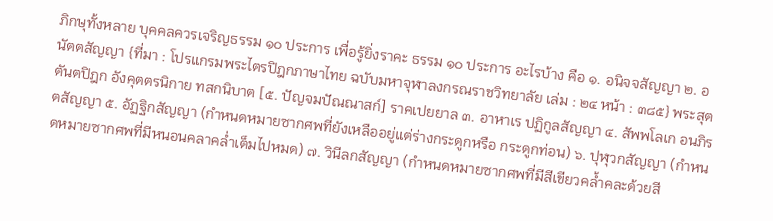ภิกษุทั้งหลาย บุคคลควรเจริญธรรม ๑๐ ประการ เพื่อรู้ยิ่งราคะ ธรรม ๑๐ ประการ อะไรบ้าง คือ ๑. อนิจจสัญญา ๒. อนัตตสัญญา {ที่มา : โปรแกรมพระไตรปิฎกภาษาไทย ฉบับมหาจุฬาลงกรณราชวิทยาลัย เล่ม : ๒๔ หน้า : ๓๘๕} พระสุตตันตปิฎก อังคุตตรนิกาย ทสกนิบาต [๕. ปัญจมปัณณาสก์] ราคเปยยาล ๓. อาหาเร ปฏิกูลสัญญา ๔. สัพพโลเก อนภิรตสัญญา ๕. อัฏฐิกสัญญา (กำหนดหมายซากศพที่ยังเหลืออยู่แต่ร่างกระดูกหรือ กระดูกท่อน) ๖. ปุฬุวกสัญญา (กำหนดหมายซากศพที่มีหนอนคลาคล่ำเต็มไปหมด) ๗. วินีลกสัญญา (กำหนดหมายซากศพที่มีสีเขียวคล้ำคละด้วยสี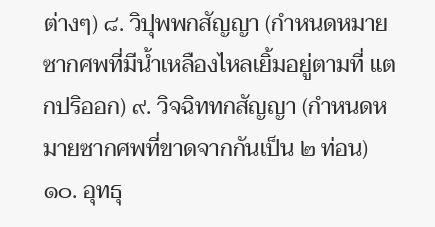ต่างๆ) ๘. วิปุพพกสัญญา (กำหนดหมายซากศพที่มีน้ำเหลืองไหลเยิ้มอยู่ตามที่ แตกปริออก) ๙. วิจฉิททกสัญญา (กำหนดหมายซากศพที่ขาดจากกันเป็น ๒ ท่อน) ๑๐. อุทธุ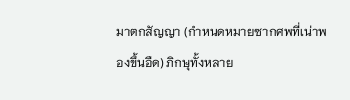มาตกสัญญา (กำหนดหมายซากศพที่เน่าพองขึ้นอืด) ภิกษุทั้งหลาย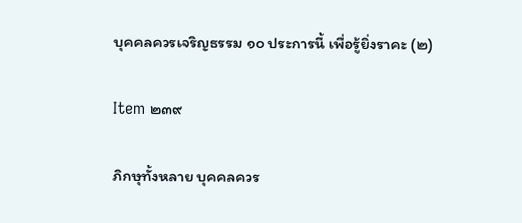บุคคลควรเจริญธรรม ๑๐ ประการนี้ เพื่อรู้ยิ่งราคะ (๒)

Item ๒๓๙

ภิกษุทั้งหลาย บุคคลควร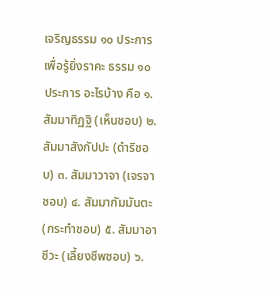เจริญธรรม ๑๐ ประการ เพื่อรู้ยิ่งราคะ ธรรม ๑๐ ประการ อะไรบ้าง คือ ๑. สัมมาทิฏฐิ (เห็นชอบ) ๒. สัมมาสังกัปปะ (ดำริชอบ) ๓. สัมมาวาจา (เจรจาชอบ) ๔. สัมมากัมมันตะ (กระทำชอบ) ๕. สัมมาอาชีวะ (เลี้ยงชีพชอบ) ๖.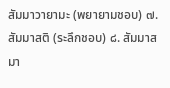สัมมาวายามะ (พยายามชอบ) ๗. สัมมาสติ (ระลึกชอบ) ๘. สัมมาสมา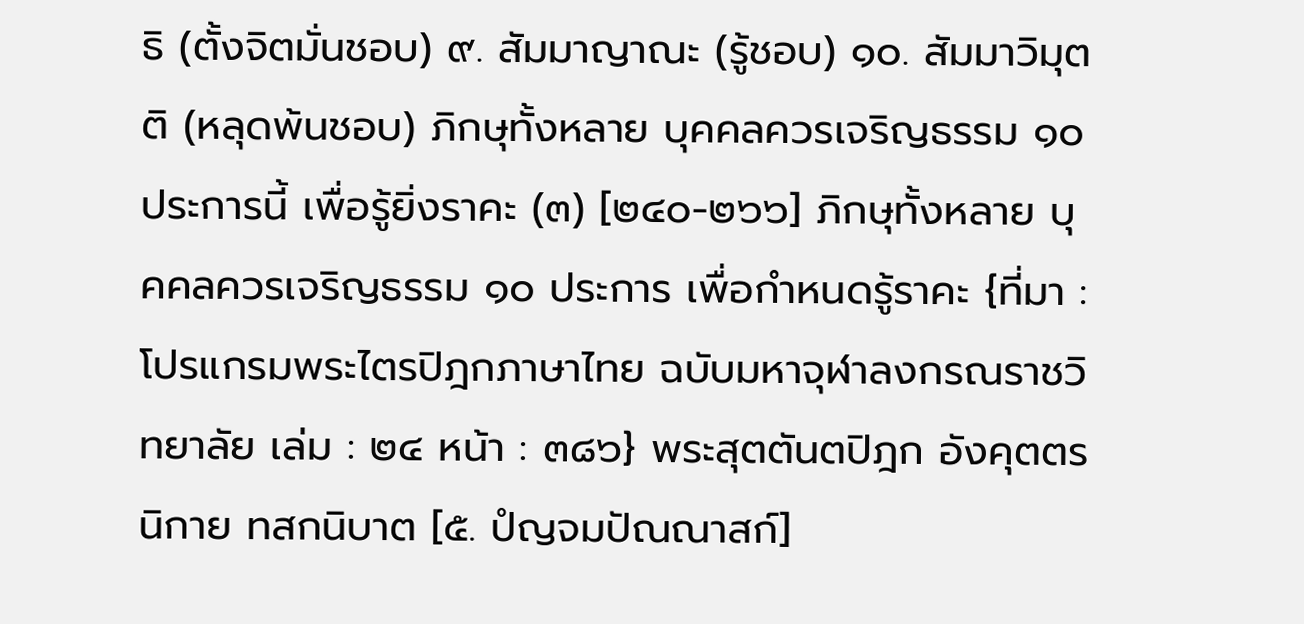ธิ (ตั้งจิตมั่นชอบ) ๙. สัมมาญาณะ (รู้ชอบ) ๑๐. สัมมาวิมุตติ (หลุดพ้นชอบ) ภิกษุทั้งหลาย บุคคลควรเจริญธรรม ๑๐ ประการนี้ เพื่อรู้ยิ่งราคะ (๓) [๒๔๐-๒๖๖] ภิกษุทั้งหลาย บุคคลควรเจริญธรรม ๑๐ ประการ เพื่อกำหนดรู้ราคะ {ที่มา : โปรแกรมพระไตรปิฎกภาษาไทย ฉบับมหาจุฬาลงกรณราชวิทยาลัย เล่ม : ๒๔ หน้า : ๓๘๖} พระสุตตันตปิฎก อังคุตตรนิกาย ทสกนิบาต [๕. ปํญจมปัณณาสก์]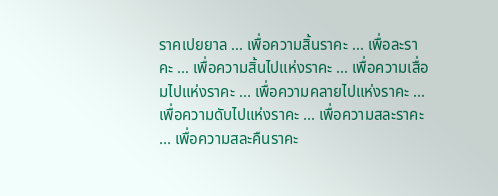ราคเปยยาล ... เพื่อความสิ้นราคะ ... เพื่อละราคะ ... เพื่อความสิ้นไปแห่งราคะ ... เพื่อความเสื่อมไปแห่งราคะ ... เพื่อความคลายไปแห่งราคะ ... เพื่อความดับไปแห่งราคะ ... เพื่อความสละราคะ ... เพื่อความสละคืนราคะ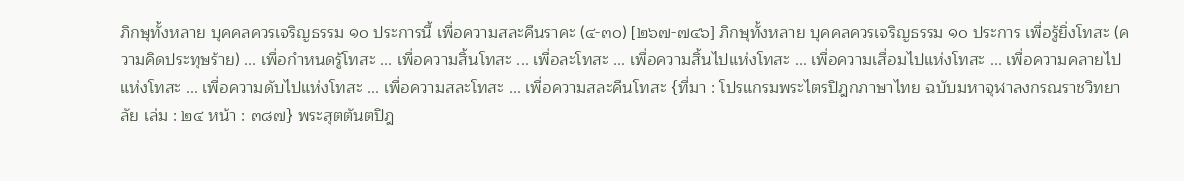ภิกษุทั้งหลาย บุคคลควรเจริญธรรม ๑๐ ประการนี้ เพื่อความสละคืนราคะ (๔-๓๐) [๒๖๗-๗๔๖] ภิกษุทั้งหลาย บุคคลควรเจริญธรรม ๑๐ ประการ เพื่อรู้ยิ่งโทสะ (ความคิดประทุษร้าย) ... เพื่อกำหนดรู้โทสะ ... เพื่อความสิ้นโทสะ ... เพื่อละโทสะ ... เพื่อความสิ้นไปแห่งโทสะ ... เพื่อความเสื่อมไปแห่งโทสะ ... เพื่อความคลายไปแห่งโทสะ ... เพื่อความดับไปแห่งโทสะ ... เพื่อความสละโทสะ ... เพื่อความสละคืนโทสะ {ที่มา : โปรแกรมพระไตรปิฎกภาษาไทย ฉบับมหาจุฬาลงกรณราชวิทยาลัย เล่ม : ๒๔ หน้า : ๓๘๗} พระสุตตันตปิฎ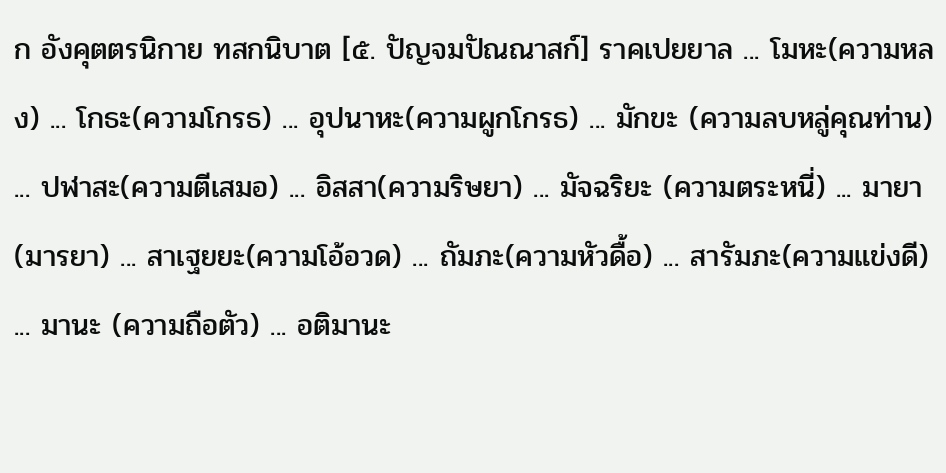ก อังคุตตรนิกาย ทสกนิบาต [๕. ปัญจมปัณณาสก์] ราคเปยยาล ... โมหะ(ความหลง) ... โกธะ(ความโกรธ) ... อุปนาหะ(ความผูกโกรธ) ... มักขะ (ความลบหลู่คุณท่าน) ... ปฬาสะ(ความตีเสมอ) ... อิสสา(ความริษยา) ... มัจฉริยะ (ความตระหนี่) ... มายา(มารยา) ... สาเฐยยะ(ความโอ้อวด) ... ถัมภะ(ความหัวดื้อ) ... สารัมภะ(ความแข่งดี) ... มานะ (ความถือตัว) ... อติมานะ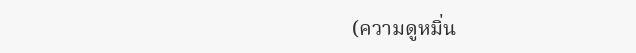(ความดูหมิ่น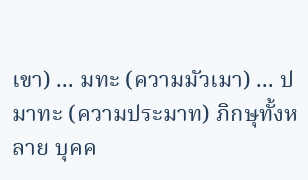เขา) ... มทะ (ความมัวเมา) ... ปมาทะ (ความประมาท) ภิกษุทั้งหลาย บุคค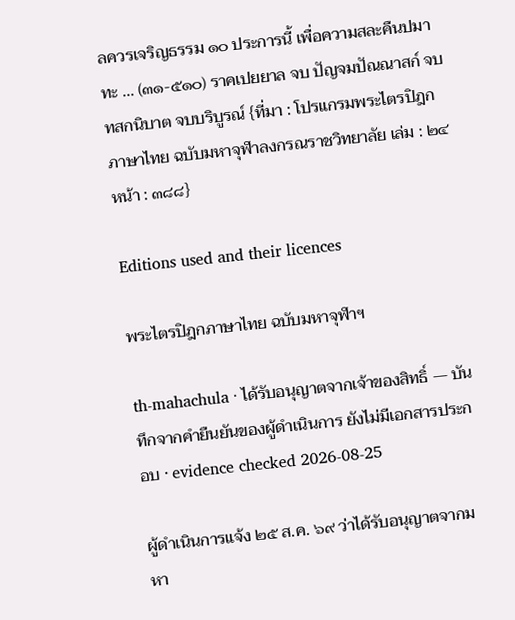ลควรเจริญธรรม ๑๐ ประการนี้ เพื่อความสละคืนปมาทะ ... (๓๑-๕๑๐) ราคเปยยาล จบ ปัญจมปัณณาสก์ จบ ทสกนิบาต จบบริบูรณ์ {ที่มา : โปรแกรมพระไตรปิฎกภาษาไทย ฉบับมหาจุฬาลงกรณราชวิทยาลัย เล่ม : ๒๔ หน้า : ๓๘๘}

Editions used and their licences

พระไตรปิฎกภาษาไทย ฉบับมหาจุฬาฯ

th-mahachula · ได้รับอนุญาตจากเจ้าของสิทธิ์ — บันทึกจากคำยืนยันของผู้ดำเนินการ ยังไม่มีเอกสารประกอบ · evidence checked 2026-08-25

ผู้ดำเนินการแจ้ง ๒๕ ส.ค. ๖๙ ว่าได้รับอนุญาตจากมหา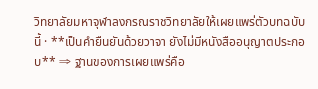วิทยาลัยมหาจุฬาลงกรณราชวิทยาลัยให้เผยแพร่ตัวบทฉบับนี้ · **เป็นคำยืนยันด้วยวาจา ยังไม่มีหนังสืออนุญาตประกอบ** ⇒ ฐานของการเผยแพร่คือ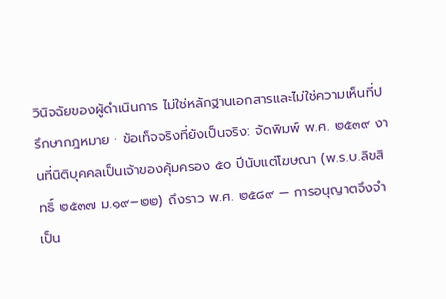วินิจฉัยของผู้ดำเนินการ ไม่ใช่หลักฐานเอกสารและไม่ใช่ความเห็นที่ปรึกษากฎหมาย · ข้อเท็จจริงที่ยังเป็นจริง: จัดพิมพ์ พ.ศ. ๒๕๓๙ งานที่นิติบุคคลเป็นเจ้าของคุ้มครอง ๕๐ ปีนับแต่โฆษณา (พ.ร.บ.ลิขสิทธิ์ ๒๕๓๗ ม.๑๙–๒๒) ถึงราว พ.ศ. ๒๕๘๙ — การอนุญาตจึงจำเป็น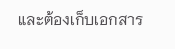และต้องเก็บเอกสาร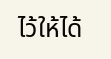ไว้ให้ได้